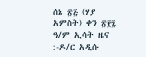ሰኔ ፳፭ (ሃያ አምስት) ቀን ፳፻፯ ዓ/ም ኢሳት ዜና :-ዶ/ር አዲሱ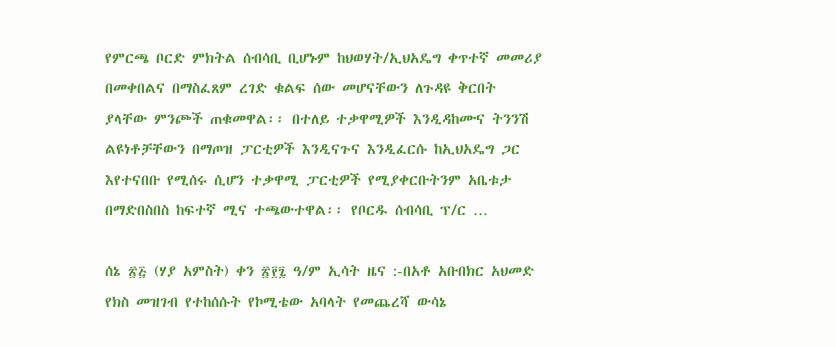የምርጫ ቦርድ ምክትል ሰብሳቢ ቢሆኑም ከህወሃት/ኢህአዴግ ቀጥተኛ መመሪያ በመቀበልና በማስፈጸም ረገድ ቁልፍ ሰው መሆናቸውን ለጉዳዩ ቅርበት ያላቸው ምንጮች ጠቁመዋል፡፡ በተለይ ተቃዋሚዎች እንዲዳከሙና ትንንሽ ልዩነቶቻቸውን በማጦዝ ፓርቲዎች እንዲናጉና እንዲፈርሱ ከኢህአዴግ ጋር እየተናበቡ የሚሰሩ ሲሆን ተቃዋሚ ፓርቲዎች የሚያቀርቡትንም አቤቱታ በማድበስበስ ከፍተኛ ሚና ተጫውተዋል፡፡ የቦርዱ ሰብሳቢ ፕ/ር …

ሰኔ ፳፭ (ሃያ አምስት) ቀን ፳፻፯ ዓ/ም ኢሳት ዜና :-በአቶ አቡበክር አህመድ የክስ መዝገብ የተከሰሱት የኮሚቴው አባላት የመጨረሻ ውሳኔ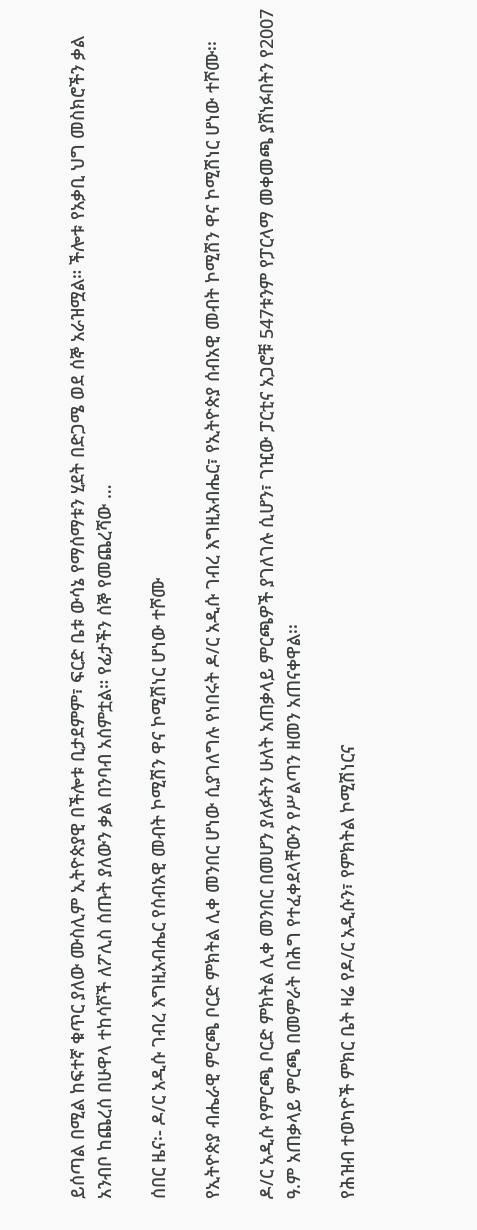ይሰጣል በሚል ከፍተኛ ቁጥር ያለው ሙስሊም ኢትዮጵያዊ በችሎቱ ቢታደምም፣ ፍርድ ቤቱ ውሳኔ የማሰማቱን ሂደት በድጋሜ ወደ ሰኞ አራዝሟል። ችሎቱ የአቃቢ ህግ መስክሮችን ቃል አንብቦ ከጨረሰ በሁዋላ ተከሳሾች ለፖሊስ ሰጡት ያለውን ቃል በንባብ አሰምቷል። የፊታችን ሰኞ የመጨረሻው …

ሰበር ዜና፡- ዶ/ር አዲሱ ገብረ እግዚአብሔር የሰብአዊ መብት ኮሚሽን ዋና ኮሚሽነር ሆነው ተሾሙ

የኢትዮጵያ ብሔራዊ ምርጫ ቦርድ ምክትል ሊቀ መንበር ሆነው ሲያገለግሉ የነበሩት ዶ/ር አዲሱ ገብረ እግዚአብሔር፣ የኢትዮጵያ ሰብአዊ መብት ኮሚሽን ዋና ኮሚሽነር ሆነው ተሾሙ፡፡

ዶ/ር አዲሱ የምርጫ ቦርድ ምክትል ሊቀ መንበር በመሆን ያለፉትን ሁለት አጠቃላይ ምርጫዎች ያገለገሉ ሲሆን፣ ገዢው ፓርቲና አጋሮቹ 547ቱንም የፓርላማ መቀመጫ ያሸነፉበትን የ2007 ዓ.ም አጠቃላይ ምርጫ በመምራት በሕግ የተፈቀደላቸውን የሥልጣን ዘመን አጠናቀዋል፡፡

የሕዝብ ተወካዮች ምክር ቤት ዛሬ የዶ/ር አዲሱን፣ የምክትል ኮሚሽነርና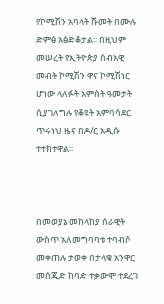የኮሚሽን አባላት ሹመት በሙሉ ድምፅ አፅድቆታል፡፡ በዚህም መሠረት የኢትዮጵያ ሰብአዊ መብት ኮሚሽን ዋና ኮሚሽነር ሆነው ላለፉት አምስት ዓመታት ሲያገለግሉ የቆዩት አምባሳደር ጥሩነህ ዜና በዶ/ር አዲሱ ተተክተዋል፡፡



በመወያኔ መከላከያ ሰራዊት ውስጥ አለመግባባቱ ተባብሶ መቀጠሉ ታወቀ በታላቁ አንዋር መሰጂድ ከባድ ተቃውሞ ተደረገ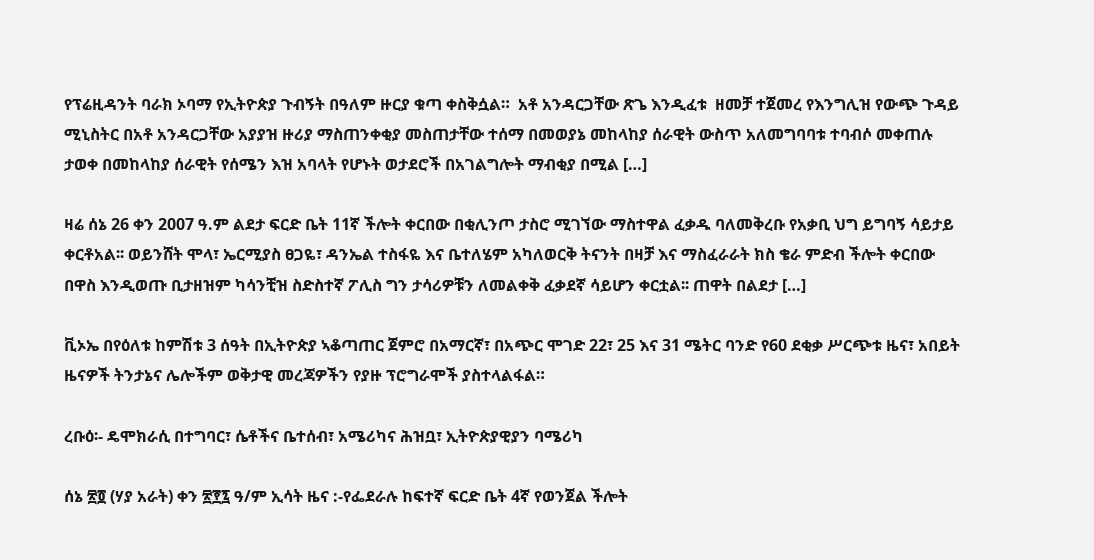የፕሬዚዳንት ባራክ ኦባማ የኢትዮጵያ ጉብኝት በዓለም ዙርያ ቁጣ ቀስቅሷል።  አቶ አንዳርጋቸው ጽጌ እንዲፈቱ  ዘመቻ ተጀመረ የእንግሊዝ የውጭ ጉዳይ ሚኒስትር በአቶ አንዳርጋቸው አያያዝ ዙሪያ ማስጠንቀቂያ መስጠታቸው ተሰማ በመወያኔ መከላከያ ሰራዊት ውስጥ አለመግባባቱ ተባብሶ መቀጠሉ ታወቀ በመከላከያ ሰራዊት የሰሜን እዝ አባላት የሆኑት ወታደሮች በአገልግሎት ማብቂያ በሚል […]

ዛሬ ሰኔ 26 ቀን 2007 ዓ.ም ልደታ ፍርድ ቤት 11ኛ ችሎት ቀርበው በቂሊንጦ ታስሮ ሚገኘው ማስተዋል ፈቃዱ ባለመቅረቡ የአቃቢ ህግ ይግባኝ ሳይታይ ቀርቶአል፡፡ ወይንሸት ሞላ፣ ኤርሚያስ ፀጋዬ፣ ዳንኤል ተስፋዬ እና ቤተለሄም አካለወርቅ ትናንት በዛቻ እና ማስፈራራት ክስ ቄራ ምድብ ችሎት ቀርበው በዋስ እንዲወጡ ቢታዘዝም ካሳንቺዝ ስድስተኛ ፖሊስ ግን ታሳሪዎቹን ለመልቀቅ ፈቃደኛ ሳይሆን ቀርቷል፡፡ ጠዋት በልደታ […]

ቪኦኤ በየዕለቱ ከምሽቱ 3 ሰዓት በኢትዮጵያ ኣቆጣጠር ጀምሮ በአማርኛ፣ በአጭር ሞገድ 22፣ 25 እና 31 ሜትር ባንድ የ60 ደቂቃ ሥርጭቱ ዜና፣ አበይት ዜናዎች ትንታኔና ሌሎችም ወቅታዊ መረጃዎችን የያዙ ፕሮግራሞች ያስተላልፋል።

ረቡዕ፡- ዴሞክራሲ በተግባር፣ ሴቶችና ቤተሰብ፣ አሜሪካና ሕዝቧ፣ ኢትዮጵያዊያን ባሜሪካ

ሰኔ ፳፬ (ሃያ አራት) ቀን ፳፻፯ ዓ/ም ኢሳት ዜና :-የፌደራሉ ከፍተኛ ፍርድ ቤት 4ኛ የወንጀል ችሎት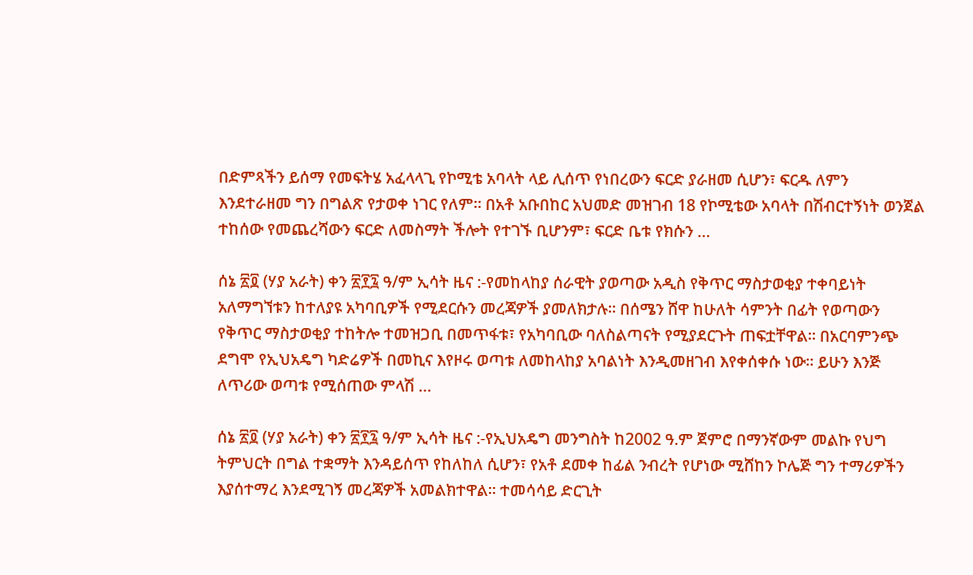በድምጻችን ይሰማ የመፍትሄ አፈላላጊ የኮሚቴ አባላት ላይ ሊሰጥ የነበረውን ፍርድ ያራዘመ ሲሆን፣ ፍርዱ ለምን እንደተራዘመ ግን በግልጽ የታወቀ ነገር የለም። በአቶ አቡበከር አህመድ መዝገብ 18 የኮሚቴው አባላት በሽብርተኝነት ወንጀል ተከሰው የመጨረሻውን ፍርድ ለመስማት ችሎት የተገኙ ቢሆንም፣ ፍርድ ቤቱ የክሱን …

ሰኔ ፳፬ (ሃያ አራት) ቀን ፳፻፯ ዓ/ም ኢሳት ዜና :-የመከላከያ ሰራዊት ያወጣው አዲስ የቅጥር ማስታወቂያ ተቀባይነት አለማግኘቱን ከተለያዩ አካባቢዎች የሚደርሱን መረጃዎች ያመለክታሉ። በሰሜን ሸዋ ከሁለት ሳምንት በፊት የወጣውን የቅጥር ማስታወቂያ ተከትሎ ተመዝጋቢ በመጥፋቱ፣ የአካባቢው ባለስልጣናት የሚያደርጉት ጠፍቷቸዋል። በአርባምንጭ ደግሞ የኢህአዴግ ካድሬዎች በመኪና እየዞሩ ወጣቱ ለመከላከያ አባልነት እንዲመዘገብ እየቀሰቀሱ ነው። ይሁን እንጅ ለጥሪው ወጣቱ የሚሰጠው ምላሽ …

ሰኔ ፳፬ (ሃያ አራት) ቀን ፳፻፯ ዓ/ም ኢሳት ዜና :-የኢህአዴግ መንግስት ከ2002 ዓ.ም ጀምሮ በማንኛውም መልኩ የህግ ትምህርት በግል ተቋማት እንዳይሰጥ የከለከለ ሲሆን፣ የአቶ ደመቀ ከፊል ንብረት የሆነው ሚሸከን ኮሌጅ ግን ተማሪዎችን እያሰተማረ እንደሚገኝ መረጃዎች አመልክተዋል። ተመሳሳይ ድርጊት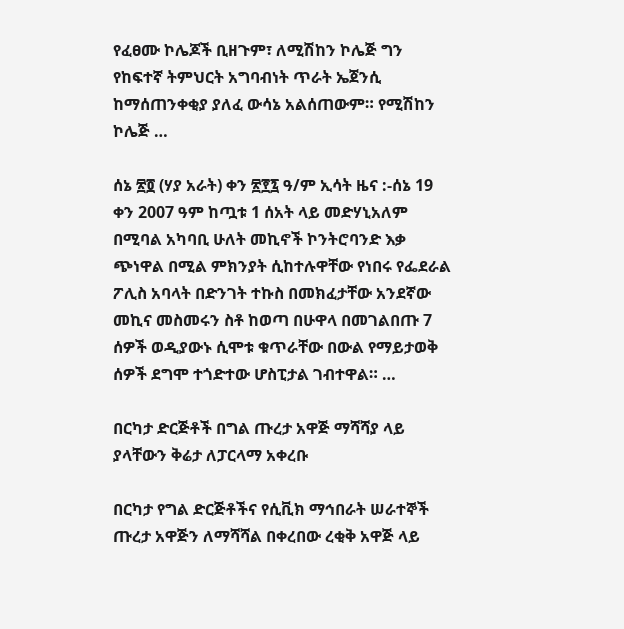የፈፀሙ ኮሌጆች ቢዘጉም፣ ለሚሽከን ኮሌጅ ግን የከፍተኛ ትምህርት አግባብነት ጥራት ኤጀንሲ ከማሰጠንቀቂያ ያለፈ ውሳኔ አልሰጠውም። የሚሽከን ኮሌጅ …

ሰኔ ፳፬ (ሃያ አራት) ቀን ፳፻፯ ዓ/ም ኢሳት ዜና :-ሰኔ 19 ቀን 2007 ዓም ከጧቱ 1 ሰአት ላይ መድሃኒአለም በሚባል አካባቢ ሁለት መኪኖች ኮንትሮባንድ እቃ ጭነዋል በሚል ምክንያት ሲከተሉዋቸው የነበሩ የፌደራል ፖሊስ አባላት በድንገት ተኩስ በመክፈታቸው አንደኛው መኪና መስመሩን ስቶ ከወጣ በሁዋላ በመገልበጡ 7 ሰዎች ወዲያውኑ ሲሞቱ ቁጥራቸው በውል የማይታወቅ ሰዎች ደግሞ ተጎድተው ሆስፒታል ገብተዋል። …

በርካታ ድርጅቶች በግል ጡረታ አዋጅ ማሻሻያ ላይ ያላቸውን ቅሬታ ለፓርላማ አቀረቡ

በርካታ የግል ድርጅቶችና የሲቪክ ማኅበራት ሠራተኞች ጡረታ አዋጅን ለማሻሻል በቀረበው ረቂቅ አዋጅ ላይ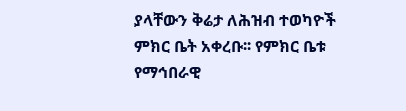ያላቸውን ቅሬታ ለሕዝብ ተወካዮች ምክር ቤት አቀረቡ፡፡ የምክር ቤቱ የማኅበራዊ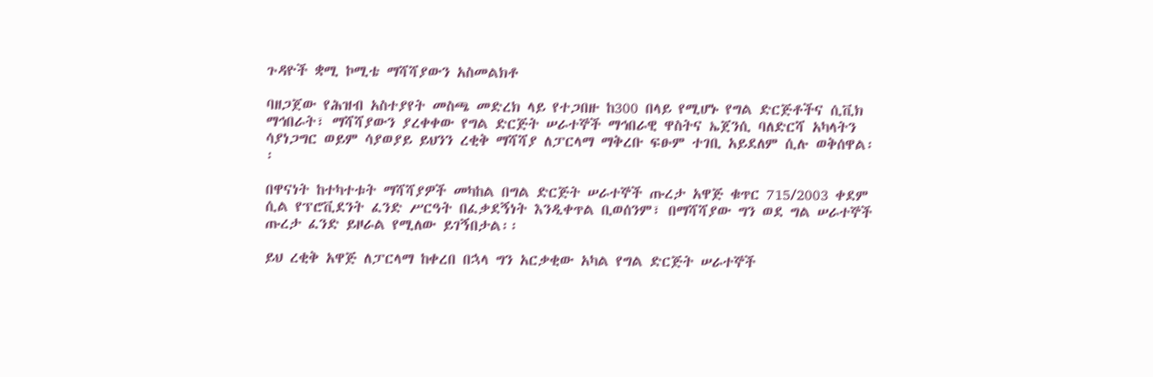ጉዳዮች ቋሚ ኮሚቴ ማሻሻያውን አስመልክቶ

ባዘጋጀው የሕዝብ አስተያየት መስጫ መድረክ ላይ የተጋበዙ ከ300 በላይ የሚሆኑ የግል ድርጅቶችና ሲቪክ ማኅበራት፣ ማሻሻያውን ያረቀቀው የግል ድርጅት ሠራተኞች ማኅበራዊ ዋስትና ኤጀንሲ ባለድርሻ አካላትን ሳያነጋግር ወይም ሳያወያይ ይህንን ረቂቅ ማሻሻያ ለፓርላማ ማቅረቡ ፍፁም ተገቢ አይደለም ሲሉ ወቅሰዋል፡፡

በዋናነት ከተካተቱት ማሻሻያዎች መካከል በግል ድርጅት ሠራተኞች ጡረታ አዋጅ ቁጥር 715/2003 ቀደም ሲል የፕሮቪደንት ፈንድ ሥርዓት በፈቃደኝነት እንዲቀጥል ቢወሰንም፣ በማሻሻያው ግን ወደ ግል ሠራተኞች ጡረታ ፈንድ ይዞራል የሚለው ይገኝበታል፡፡

ይህ ረቂቅ አዋጅ ለፓርላማ ከቀረበ በኋላ ግን አርቃቂው አካል የግል ድርጅት ሠራተኞች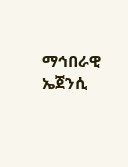ማኅበራዊ ኤጀንሲ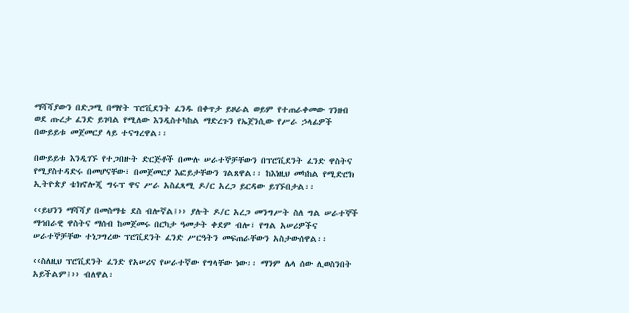ማሻሻያውን በድጋሚ በማየት ፕሮቪደንት ፈንዱ በቀጥታ ይዞራል ወይም የተጠራቀመው ገንዘብ ወደ ጡረታ ፈንድ ይገባል የሚለው እንዲስተካከል ማድረጉን የኤጀንሲው የሥራ ኃላፊዎች በውይይቱ መጀመርያ ላይ ተናግረዋል፡፡

በውይይቱ እንዲገኙ የተጋበዙት ድርጅቶች በሙሉ ሠራተኞቻቸውን በፕሮቪደንት ፈንድ ዋስትና የሚያስተዳድሩ በመሆናቸው፣ በመጀመርያ እፎይታቸውን ገልጸዋል፡፡ ከእነዚህ መካከል የሚድሮክ ኢትዮጵያ ቴክኖሎጂ ግሩፕ ዋና ሥራ አስፈጻሚ ዶ/ር አረጋ ይርዳው ይገኙበታል፡፡

‹‹ይህንን ማሻሻያ በመስማቴ ደስ ብሎኛል፤›› ያሉት ዶ/ር አረጋ መንግሥት ስለ ግል ሠራተኞች ማኅበራዊ ዋስትና ማሰብ ከመጀመሩ በርካታ ዓመታት ቀደም ብሎ፣ የግል አሠሪዎችና ሠራተኞቻቸው ተነጋግረው ፕሮቪደንት ፈንድ ሥርዓትን መፍጠራቸውን አስታውሰዋል፡፡

‹‹ስለዚህ ፕሮቪደንት ፈንድ የአሠሪና የሠራተኛው የግላቸው ነው፡፡ ማንም ሌላ ሰው ሊወስንበት አይችልም፤›› ብለዋል፡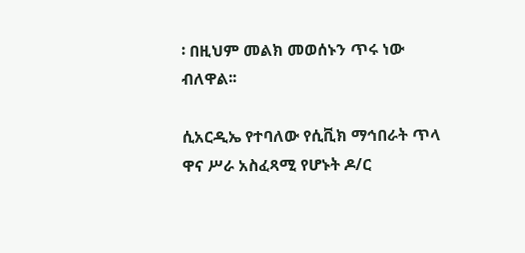፡ በዚህም መልክ መወሰኑን ጥሩ ነው ብለዋል፡፡

ሲአርዲኤ የተባለው የሲቪክ ማኅበራት ጥላ ዋና ሥራ አስፈጻሚ የሆኑት ዶ/ር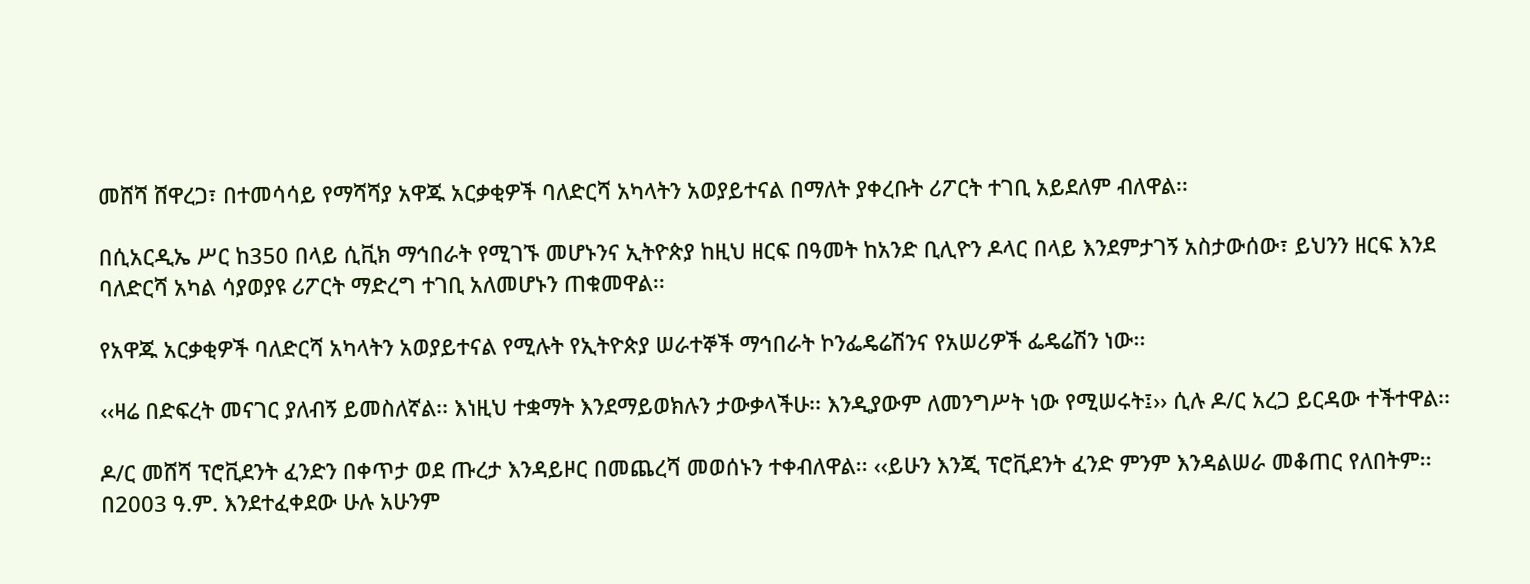መሸሻ ሸዋረጋ፣ በተመሳሳይ የማሻሻያ አዋጁ አርቃቂዎች ባለድርሻ አካላትን አወያይተናል በማለት ያቀረቡት ሪፖርት ተገቢ አይደለም ብለዋል፡፡

በሲአርዲኤ ሥር ከ350 በላይ ሲቪክ ማኅበራት የሚገኙ መሆኑንና ኢትዮጵያ ከዚህ ዘርፍ በዓመት ከአንድ ቢሊዮን ዶላር በላይ እንደምታገኝ አስታውሰው፣ ይህንን ዘርፍ እንደ ባለድርሻ አካል ሳያወያዩ ሪፖርት ማድረግ ተገቢ አለመሆኑን ጠቁመዋል፡፡

የአዋጁ አርቃቂዎች ባለድርሻ አካላትን አወያይተናል የሚሉት የኢትዮጵያ ሠራተኞች ማኅበራት ኮንፌዴሬሽንና የአሠሪዎች ፌዴሬሽን ነው፡፡

‹‹ዛሬ በድፍረት መናገር ያለብኝ ይመስለኛል፡፡ እነዚህ ተቋማት እንደማይወክሉን ታውቃላችሁ፡፡ እንዲያውም ለመንግሥት ነው የሚሠሩት፤›› ሲሉ ዶ/ር አረጋ ይርዳው ተችተዋል፡፡

ዶ/ር መሸሻ ፕሮቪደንት ፈንድን በቀጥታ ወደ ጡረታ እንዳይዞር በመጨረሻ መወሰኑን ተቀብለዋል፡፡ ‹‹ይሁን እንጂ ፕሮቪደንት ፈንድ ምንም እንዳልሠራ መቆጠር የለበትም፡፡ በ2003 ዓ.ም. እንደተፈቀደው ሁሉ አሁንም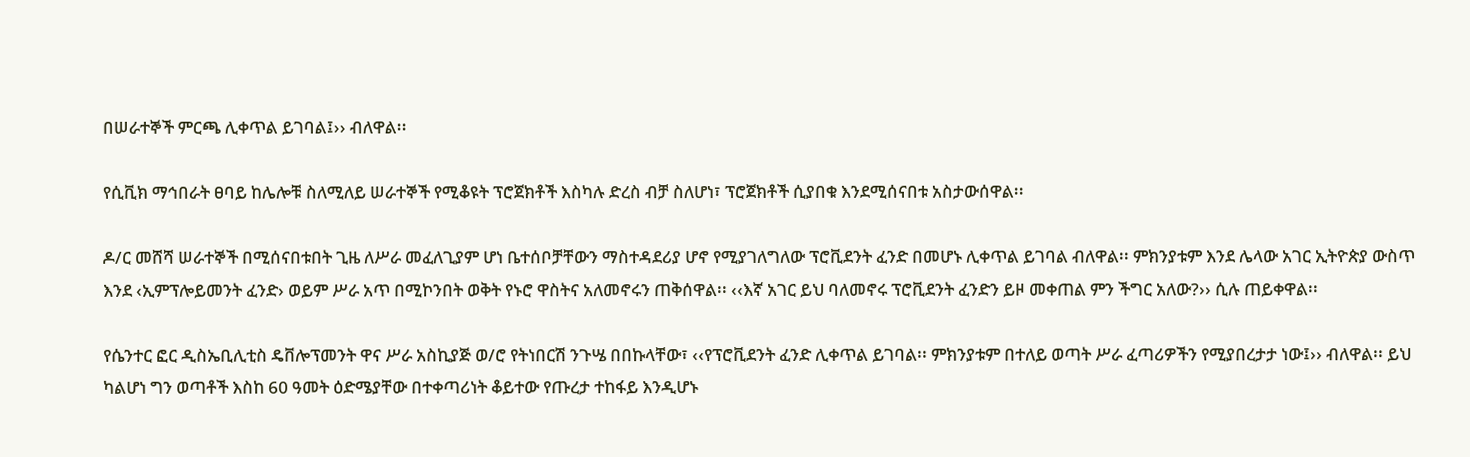በሠራተኞች ምርጫ ሊቀጥል ይገባል፤›› ብለዋል፡፡

የሲቪክ ማኅበራት ፀባይ ከሌሎቹ ስለሚለይ ሠራተኞች የሚቆዩት ፕሮጀክቶች እስካሉ ድረስ ብቻ ስለሆነ፣ ፕሮጀክቶች ሲያበቁ እንደሚሰናበቱ አስታውሰዋል፡፡

ዶ/ር መሸሻ ሠራተኞች በሚሰናበቱበት ጊዜ ለሥራ መፈለጊያም ሆነ ቤተሰቦቻቸውን ማስተዳደሪያ ሆኖ የሚያገለግለው ፕሮቪደንት ፈንድ በመሆኑ ሊቀጥል ይገባል ብለዋል፡፡ ምክንያቱም እንደ ሌላው አገር ኢትዮጵያ ውስጥ እንደ ‹ኢምፕሎይመንት ፈንድ› ወይም ሥራ አጥ በሚኮንበት ወቅት የኑሮ ዋስትና አለመኖሩን ጠቅሰዋል፡፡ ‹‹እኛ አገር ይህ ባለመኖሩ ፕሮቪደንት ፈንድን ይዞ መቀጠል ምን ችግር አለው?›› ሲሉ ጠይቀዋል፡፡

የሴንተር ፎር ዲስኤቢሊቲስ ዴቨሎፕመንት ዋና ሥራ አስኪያጅ ወ/ሮ የትነበርሽ ንጉሤ በበኩላቸው፣ ‹‹የፕሮቪደንት ፈንድ ሊቀጥል ይገባል፡፡ ምክንያቱም በተለይ ወጣት ሥራ ፈጣሪዎችን የሚያበረታታ ነው፤›› ብለዋል፡፡ ይህ ካልሆነ ግን ወጣቶች እስከ 60 ዓመት ዕድሜያቸው በተቀጣሪነት ቆይተው የጡረታ ተከፋይ እንዲሆኑ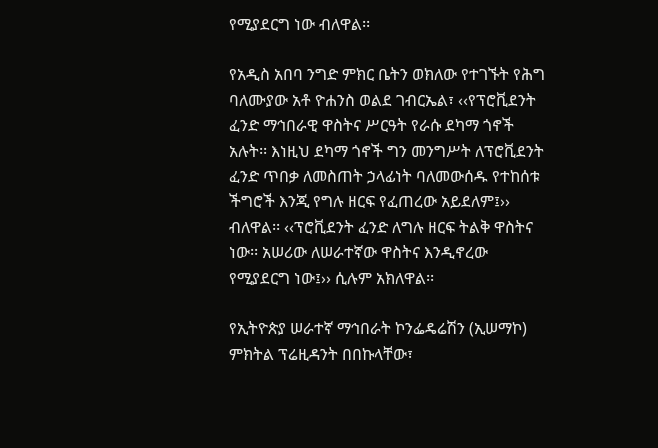የሚያደርግ ነው ብለዋል፡፡

የአዲስ አበባ ንግድ ምክር ቤትን ወክለው የተገኙት የሕግ ባለሙያው አቶ ዮሐንስ ወልደ ገብርኤል፣ ‹‹የፕሮቪደንት ፈንድ ማኅበራዊ ዋስትና ሥርዓት የራሱ ደካማ ጎኖች አሉት፡፡ እነዚህ ደካማ ጎኖች ግን መንግሥት ለፕሮቪደንት ፈንድ ጥበቃ ለመስጠት ኃላፊነት ባለመውሰዱ የተከሰቱ ችግሮች እንጂ የግሉ ዘርፍ የፈጠረው አይደለም፤›› ብለዋል፡፡ ‹‹ፕሮቪደንት ፈንድ ለግሉ ዘርፍ ትልቅ ዋስትና ነው፡፡ አሠሪው ለሠራተኛው ዋስትና እንዲኖረው የሚያደርግ ነው፤›› ሲሉም አክለዋል፡፡

የኢትዮጵያ ሠራተኛ ማኅበራት ኮንፌዴሬሽን (ኢሠማኮ) ምክትል ፕሬዚዳንት በበኩላቸው፣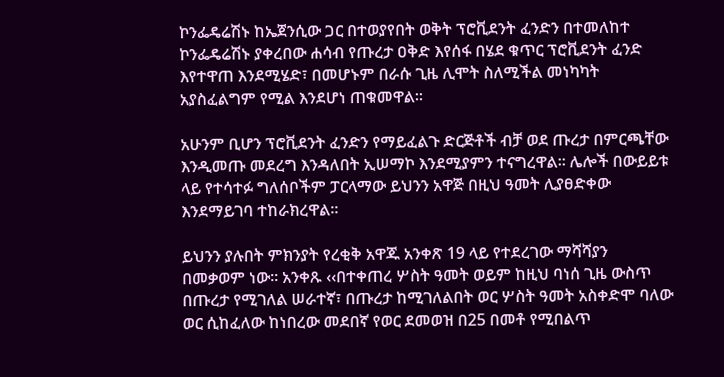ኮንፌዴሬሽኑ ከኤጀንሲው ጋር በተወያየበት ወቅት ፕሮቪደንት ፈንድን በተመለከተ ኮንፌዴሬሽኑ ያቀረበው ሐሳብ የጡረታ ዐቅድ እየሰፋ በሄደ ቁጥር ፕሮቪደንት ፈንድ እየተዋጠ እንደሚሄድ፣ በመሆኑም በራሱ ጊዜ ሊሞት ስለሚችል መነካካት አያስፈልግም የሚል እንደሆነ ጠቁመዋል፡፡

አሁንም ቢሆን ፕሮቪደንት ፈንድን የማይፈልጉ ድርጅቶች ብቻ ወደ ጡረታ በምርጫቸው እንዲመጡ መደረግ እንዳለበት ኢሠማኮ እንደሚያምን ተናግረዋል፡፡ ሌሎች በውይይቱ ላይ የተሳተፉ ግለሰቦችም ፓርላማው ይህንን አዋጅ በዚህ ዓመት ሊያፀድቀው እንደማይገባ ተከራክረዋል፡፡

ይህንን ያሉበት ምክንያት የረቂቅ አዋጁ አንቀጽ 19 ላይ የተደረገው ማሻሻያን በመቃወም ነው፡፡ አንቀጹ ‹‹በተቀጠረ ሦስት ዓመት ወይም ከዚህ ባነሰ ጊዜ ውስጥ በጡረታ የሚገለል ሠራተኛ፣ በጡረታ ከሚገለልበት ወር ሦስት ዓመት አስቀድሞ ባለው ወር ሲከፈለው ከነበረው መደበኛ የወር ደመወዝ በ25 በመቶ የሚበልጥ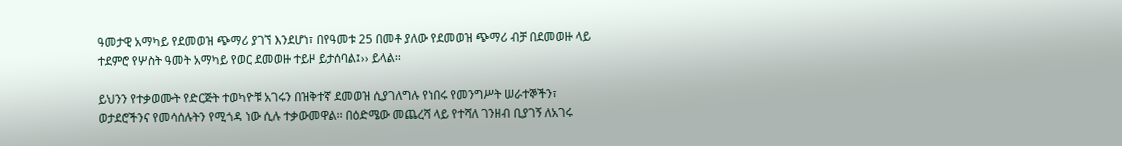ዓመታዊ አማካይ የደመወዝ ጭማሪ ያገኘ እንደሆነ፣ በየዓመቱ 25 በመቶ ያለው የደመወዝ ጭማሪ ብቻ በደመወዙ ላይ ተደምሮ የሦስት ዓመት አማካይ የወር ደመወዙ ተይዞ ይታሰባል፤›› ይላል፡፡

ይህንን የተቃወሙት የድርጅት ተወካዮቹ አገሩን በዝቅተኛ ደመወዝ ሲያገለግሉ የነበሩ የመንግሥት ሠራተኞችን፣ ወታደሮችንና የመሳሰሉትን የሚጎዳ ነው ሲሉ ተቃውመዋል፡፡ በዕድሜው መጨረሻ ላይ የተሻለ ገንዘብ ቢያገኝ ለአገሩ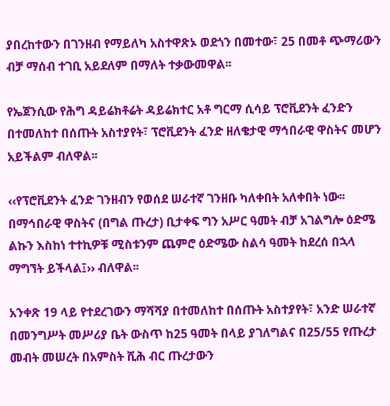ያበረከተውን በገንዘብ የማይለካ አስተዋጽኦ ወደጎን በመተው፣ 25 በመቶ ጭማሪውን ብቻ ማሰብ ተገቢ አይደለም በማለት ተቃውመዋል፡፡

የኤጀንሲው የሕግ ዳይሬክቶሬት ዳይሬክተር አቶ ግርማ ሲሳይ ፕሮቪደንት ፈንድን በተመለከተ በሰጡት አስተያየት፣ ፕሮቪደንት ፈንድ ዘለቄታዊ ማኅበራዊ ዋስትና መሆን አይችልም ብለዋል፡፡

‹‹የፕሮቪደንት ፈንድ ገንዘብን የወሰደ ሠራተኛ ገንዘቡ ካለቀበት አለቀበት ነው፡፡ በማኅበራዊ ዋስትና (በግል ጡረታ) ቢታቀፍ ግን አሥር ዓመት ብቻ አገልግሎ ዕድሜ ልኩን እስከነ ተተኪዎቹ ሚስቱንም ጨምሮ ዕድሜው ስልሳ ዓመት ከደረሰ በኋላ ማግኘት ይችላል፤›› ብለዋል፡፡

አንቀጽ 19 ላይ የተደረገውን ማሻሻያ በተመለከተ በሰጡት አስተያየት፣ አንድ ሠራተኛ በመንግሥት መሥሪያ ቤት ውስጥ ከ25 ዓመት በላይ ያገለግልና በ25/55 የጡረታ መብት መሠረት በአምስት ሺሕ ብር ጡረታውን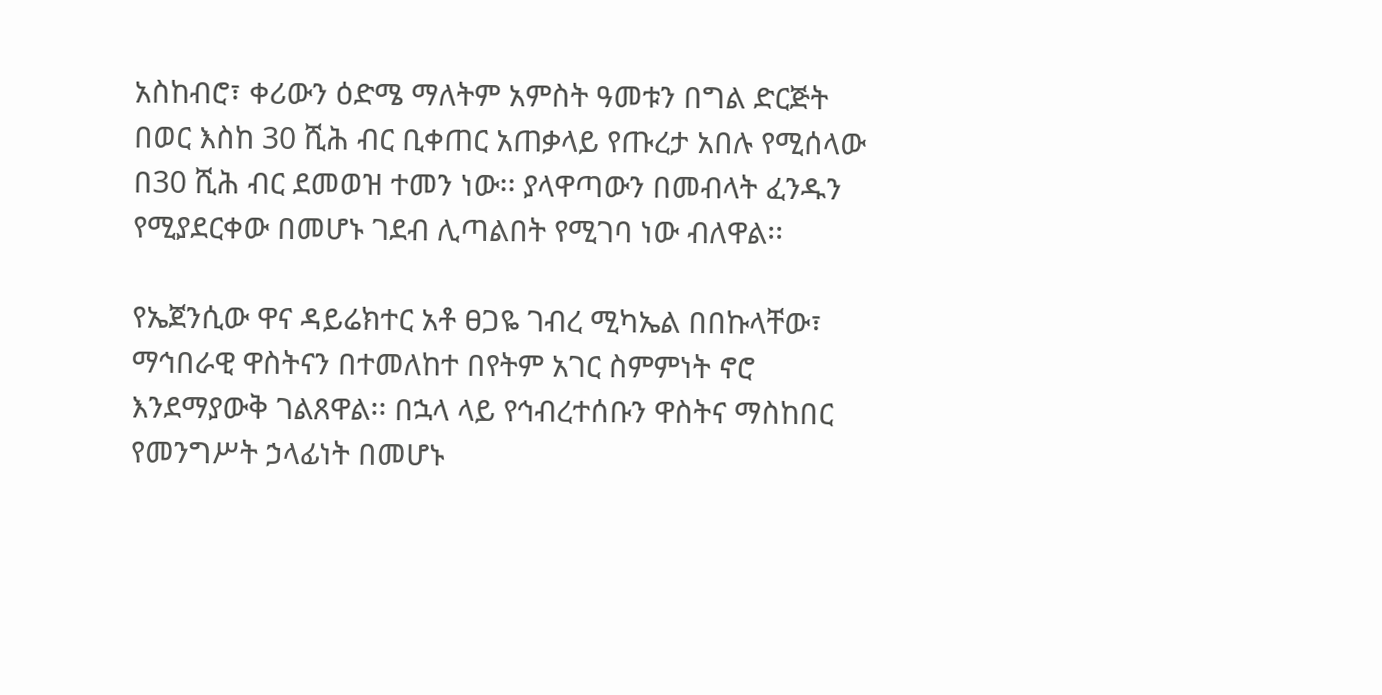አስከብሮ፣ ቀሪውን ዕድሜ ማለትም አምስት ዓመቱን በግል ድርጅት በወር እስከ 30 ሺሕ ብር ቢቀጠር አጠቃላይ የጡረታ አበሉ የሚሰላው በ30 ሺሕ ብር ደመወዝ ተመን ነው፡፡ ያላዋጣውን በመብላት ፈንዱን የሚያደርቀው በመሆኑ ገደብ ሊጣልበት የሚገባ ነው ብለዋል፡፡

የኤጀንሲው ዋና ዳይሬክተር አቶ ፀጋዬ ገብረ ሚካኤል በበኩላቸው፣ ማኅበራዊ ዋስትናን በተመለከተ በየትም አገር ስምምነት ኖሮ እንደማያውቅ ገልጸዋል፡፡ በኋላ ላይ የኅብረተሰቡን ዋስትና ማስከበር የመንግሥት ኃላፊነት በመሆኑ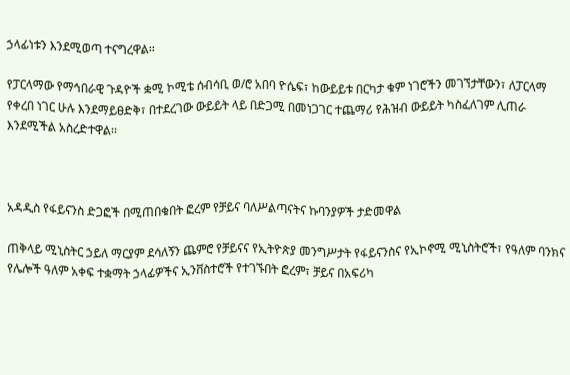ኃላፊነቱን እንደሚወጣ ተናግረዋል፡፡

የፓርላማው የማኅበራዊ ጉዳዮች ቋሚ ኮሚቴ ሰብሳቢ ወ/ሮ አበባ ዮሴፍ፣ ከውይይቱ በርካታ ቁም ነገሮችን መገኘታቸውን፣ ለፓርላማ የቀረበ ነገር ሁሉ እንደማይፀድቅ፣ በተደረገው ውይይት ላይ በድጋሚ በመነጋገር ተጨማሪ የሕዝብ ውይይት ካስፈለገም ሊጠራ እንደሚችል አስረድተዋል፡፡



አዳዲስ የፋይናንስ ድጋፎች በሚጠበቁበት ፎረም የቻይና ባለሥልጣናትና ኩባንያዎች ታድመዋል

ጠቅላይ ሚኒስትር ኃይለ ማርያም ደሳለኝን ጨምሮ የቻይናና የኢትዮጵያ መንግሥታት የፋይናንስና የኢኮኖሚ ሚኒስትሮች፣ የዓለም ባንክና የሌሎች ዓለም አቀፍ ተቋማት ኃላፊዎችና ኢንቨስተሮች የተገኙበት ፎረም፣ ቻይና በአፍሪካ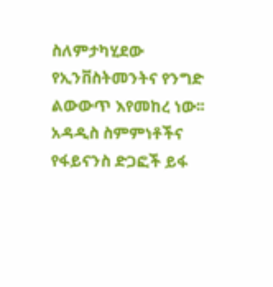ስለምታካሂደው የኢንቨስትመንትና የንግድ ልውውጥ እየመከረ ነው፡፡ አዳዲስ ስምምነቶችና የፋይናንስ ድጋፎች ይፋ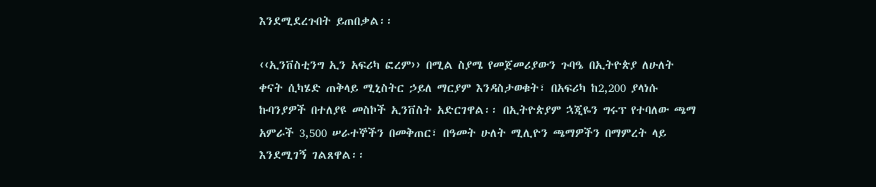እንደሚደረጉበት ይጠበቃል፡፡

‹‹ኢንቨስቲንግ ኢን አፍሪካ ፎረም›› በሚል ስያሜ የመጀመሪያውን ጉባዔ በኢትዮጵያ ለሁለት ቀናት ሲካሄድ ጠቅላይ ሚኒስትር ኃይለ ማርያም እንዳስታወቁት፣ በአፍሪካ ከ2,200 ያላነሱ ኩባንያዎች በተለያዩ መስኮች ኢንቨስት አድርገዋል፡፡ በኢትዮጵያም ኋጂዬን ግሩፕ የተባለው ጫማ አምራች 3,500 ሠራተኞችን በመቅጠር፣ በዓመት ሁለት ሚሊዮን ጫማዎችን በማምረት ላይ እንደሚገኝ ገልጸዋል፡፡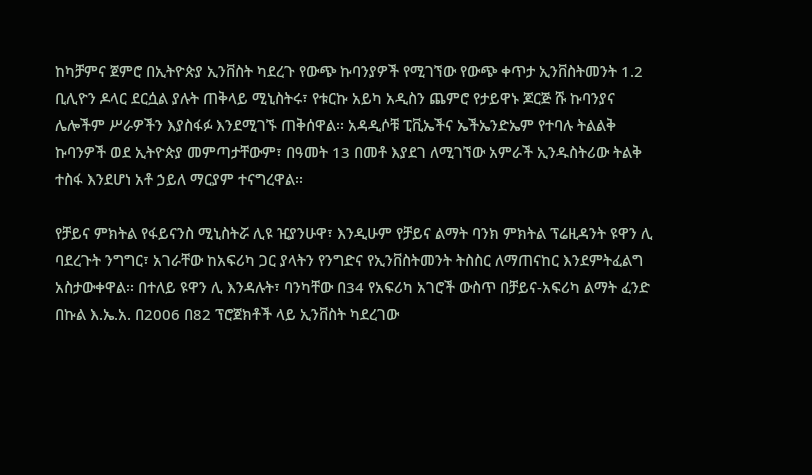ከካቻምና ጀምሮ በኢትዮጵያ ኢንቨስት ካደረጉ የውጭ ኩባንያዎች የሚገኘው የውጭ ቀጥታ ኢንቨስትመንት 1.2 ቢሊዮን ዶላር ደርሷል ያሉት ጠቅላይ ሚኒስትሩ፣ የቱርኩ አይካ አዲስን ጨምሮ የታይዋኑ ጆርጅ ሹ ኩባንያና ሌሎችም ሥራዎችን እያስፋፉ እንደሚገኙ ጠቅሰዋል፡፡ አዳዲሶቹ ፒቪኤችና ኤችኤንድኤም የተባሉ ትልልቅ ኩባንዎች ወደ ኢትዮጵያ መምጣታቸውም፣ በዓመት 13 በመቶ እያደገ ለሚገኘው አምራች ኢንዱስትሪው ትልቅ ተስፋ እንደሆነ አቶ ኃይለ ማርያም ተናግረዋል፡፡

የቻይና ምክትል የፋይናንስ ሚኒስትሯ ሊዩ ዢያንሁዋ፣ እንዲሁም የቻይና ልማት ባንክ ምክትል ፕሬዚዳንት ዩዋን ሊ ባደረጉት ንግግር፣ አገራቸው ከአፍሪካ ጋር ያላትን የንግድና የኢንቨስትመንት ትስስር ለማጠናከር እንደምትፈልግ አስታውቀዋል፡፡ በተለይ ዩዋን ሊ እንዳሉት፣ ባንካቸው በ34 የአፍሪካ አገሮች ውስጥ በቻይና-አፍሪካ ልማት ፈንድ በኩል እ.ኤ.አ. በ2006 በ82 ፕሮጀክቶች ላይ ኢንቨስት ካደረገው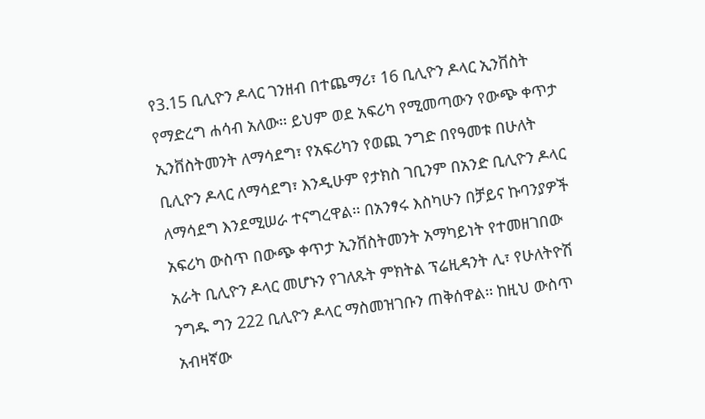የ3.15 ቢሊዮን ዶላር ገንዘብ በተጨማሪ፣ 16 ቢሊዮን ዶላር ኢንቨስት የማድረግ ሐሳብ አለው፡፡ ይህም ወደ አፍሪካ የሚመጣውን የውጭ ቀጥታ ኢንቨስትመንት ለማሳደግ፣ የአፍሪካን የወጪ ንግድ በየዓመቱ በሁለት ቢሊዮን ዶላር ለማሳደግ፣ እንዲሁም የታክስ ገቢንም በአንድ ቢሊዮን ዶላር ለማሳደግ እንደሚሠራ ተናግረዋል፡፡ በአንፃሩ እስካሁን በቻይና ኩባንያዎች አፍሪካ ውስጥ በውጭ ቀጥታ ኢንቨስትመንት አማካይነት የተመዘገበው አራት ቢሊዮን ዶላር መሆኑን የገለጹት ምክትል ፕሬዚዳንት ሊ፣ የሁለትዮሽ ንግዱ ግን 222 ቢሊዮን ዶላር ማስመዝገቡን ጠቅሰዋል፡፡ ከዚህ ውስጥ አብዛኛው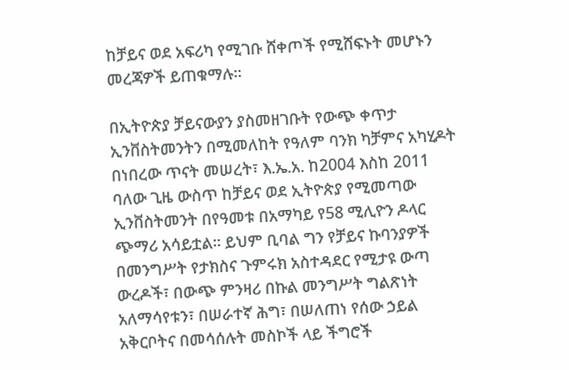ከቻይና ወደ አፍሪካ የሚገቡ ሸቀጦች የሚሸፍኑት መሆኑን መረጃዎች ይጠቁማሉ፡፡

በኢትዮጵያ ቻይናውያን ያስመዘገቡት የውጭ ቀጥታ ኢንቨስትመንትን በሚመለከት የዓለም ባንክ ካቻምና አካሂዶት በነበረው ጥናት መሠረት፣ እ.ኤ.አ. ከ2004 እስከ 2011 ባለው ጊዜ ውስጥ ከቻይና ወደ ኢትዮጵያ የሚመጣው ኢንቨስትመንት በየዓመቱ በአማካይ የ58 ሚሊዮን ዶላር ጭማሪ አሳይቷል፡፡ ይህም ቢባል ግን የቻይና ኩባንያዎች በመንግሥት የታክስና ጉምሩክ አስተዳደር የሚታዩ ውጣ ውረዶች፣ በውጭ ምንዛሪ በኩል መንግሥት ግልጽነት አለማሳየቱን፣ በሠራተኛ ሕግ፣ በሠለጠነ የሰው ኃይል አቅርቦትና በመሳሰሉት መስኮች ላይ ችግሮች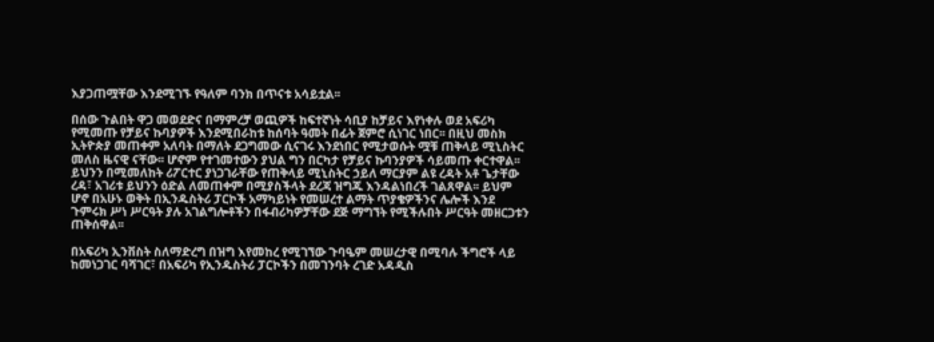እያጋጠሟቸው እንደሚገኙ የዓለም ባንክ በጥናቱ አሳይቷል፡፡

በሰው ጉልበት ዋጋ መወደድና በማምረቻ ወጪዎች ከፍተኛነት ሳቢያ ከቻይና እየነቀሉ ወደ አፍሪካ የሚመጡ የቻይና ኩባያዎች እንደሚበራከቱ ከሰባት ዓመት በፊት ጀምሮ ሲነገር ነበር፡፡ በዚህ መስክ ኢትዮጵያ መጠቀም አለባት በማለት ደጋግመው ሲናገሩ እንደነበር የሚታወሱት ሟቹ ጠቅላይ ሚኒስትር መለስ ዜናዊ ናቸው፡፡ ሆኖም የተገመተውን ያህል ግን በርካታ የቻይና ኩባንያዎች ሳይመጡ ቀርተዋል፡፡ ይህንን በሚመለከት ሪፖርተር ያነጋገራቸው የጠቅላይ ሚኒስትር ኃይለ ማርያም ልዩ ረዳት አቶ ጌታቸው ረዳ፣ አገሪቱ ይህንን ዕድል ለመጠቀም በሚያስችላት ደረጃ ዝግጁ እንዳልነበረች ገልጸዋል፡፡ ይህም ሆኖ በአሁኑ ወቅት በኢንዱስትሪ ፓርኮች አማካይነት የመሠረተ ልማት ጥያቄዎችንና ሌሎች እንደ ጉምሩክ ሥነ ሥርዓት ያሉ አገልግሎቶችን በፋብሪካዎቻቸው ደጅ ማግኘት የሚችሉበት ሥርዓት መዘርጋቱን ጠቅሰዋል፡፡

በአፍሪካ ኢንቨስት ስለማድረግ በዝግ እየመከረ የሚገኘው ጉባዔም መሠረታዊ በሚባሉ ችግሮች ላይ ከመነጋገር ባሻገር፣ በአፍሪካ የኢንዱስትሪ ፓርኮችን በመገንባት ረገድ አዳዲስ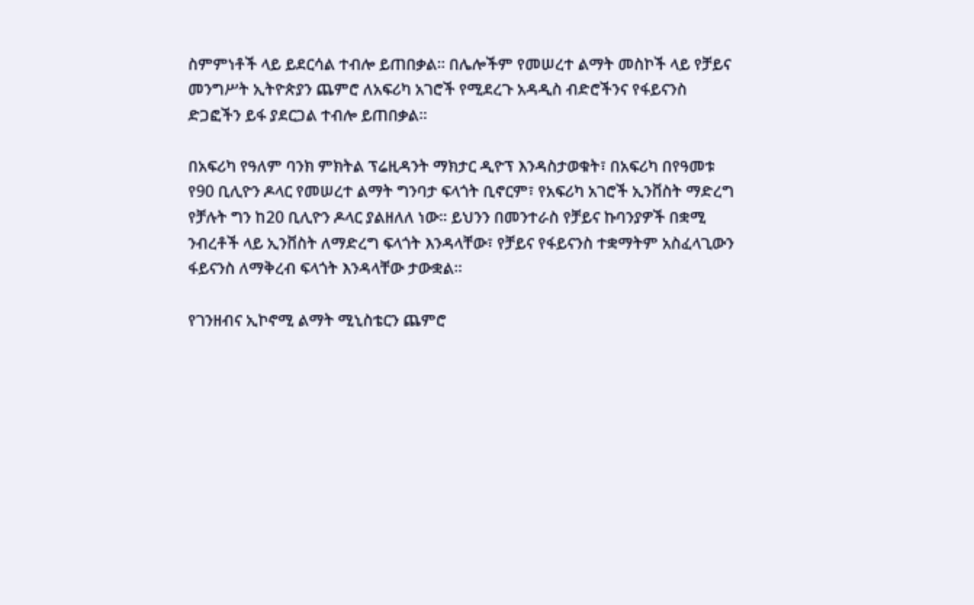ስምምነቶች ላይ ይደርሳል ተብሎ ይጠበቃል፡፡ በሌሎችም የመሠረተ ልማት መስኮች ላይ የቻይና መንግሥት ኢትዮጵያን ጨምሮ ለአፍሪካ አገሮች የሚደረጉ አዳዲስ ብድሮችንና የፋይናንስ ድጋፎችን ይፋ ያደርጋል ተብሎ ይጠበቃል፡፡

በአፍሪካ የዓለም ባንክ ምክትል ፕሬዚዳንት ማክታር ዲዮፕ እንዳስታወቁት፣ በአፍሪካ በየዓመቱ የ90 ቢሊዮን ዶላር የመሠረተ ልማት ግንባታ ፍላጎት ቢኖርም፣ የአፍሪካ አገሮች ኢንቨስት ማድረግ የቻሉት ግን ከ20 ቢሊዮን ዶላር ያልዘለለ ነው፡፡ ይህንን በመንተራስ የቻይና ኩባንያዎች በቋሚ ንብረቶች ላይ ኢንቨስት ለማድረግ ፍላጎት እንዳላቸው፣ የቻይና የፋይናንስ ተቋማትም አስፈላጊውን ፋይናንስ ለማቅረብ ፍላጎት እንዳላቸው ታውቋል፡፡

የገንዘብና ኢኮኖሚ ልማት ሚኒስቴርን ጨምሮ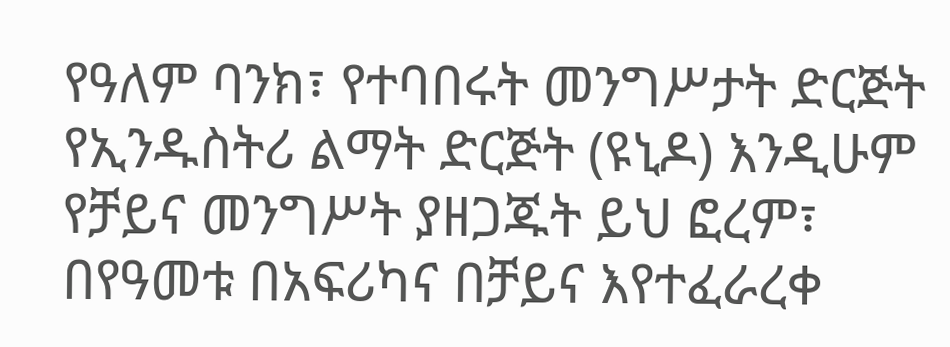የዓለም ባንክ፣ የተባበሩት መንግሥታት ድርጅት የኢንዱስትሪ ልማት ድርጅት (ዩኒዶ) እንዲሁም የቻይና መንግሥት ያዘጋጁት ይህ ፎረም፣ በየዓመቱ በአፍሪካና በቻይና እየተፈራረቀ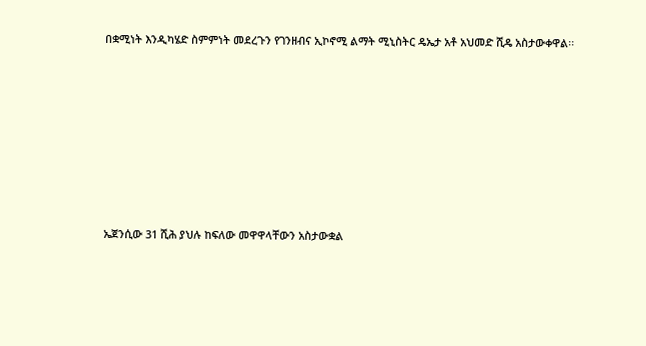በቋሚነት እንዲካሄድ ስምምነት መደረጉን የገንዘብና ኢኮኖሚ ልማት ሚኒስትር ዴኤታ አቶ አህመድ ሺዴ አስታውቀዋል፡፡









ኤጀንሲው 31 ሺሕ ያህሉ ከፍለው መዋዋላቸውን አስታውቋል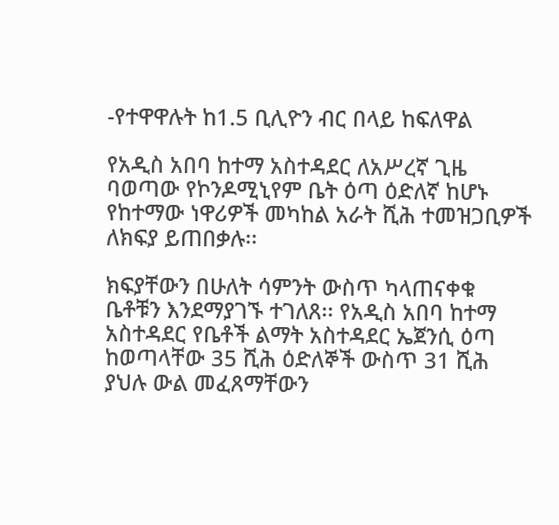-የተዋዋሉት ከ1.5 ቢሊዮን ብር በላይ ከፍለዋል

የአዲስ አበባ ከተማ አስተዳደር ለአሥረኛ ጊዜ ባወጣው የኮንዶሚኒየም ቤት ዕጣ ዕድለኛ ከሆኑ የከተማው ነዋሪዎች መካከል አራት ሺሕ ተመዝጋቢዎች ለክፍያ ይጠበቃሉ፡፡

ክፍያቸውን በሁለት ሳምንት ውስጥ ካላጠናቀቁ ቤቶቹን እንደማያገኙ ተገለጸ፡፡ የአዲስ አበባ ከተማ አስተዳደር የቤቶች ልማት አስተዳደር ኤጀንሲ ዕጣ ከወጣላቸው 35 ሺሕ ዕድለኞች ውስጥ 31 ሺሕ ያህሉ ውል መፈጸማቸውን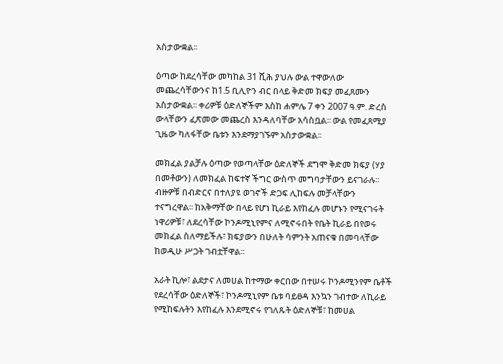አስታውቋል፡፡

ዕጣው ከደረሳቸው መካከል 31 ሺሕ ያህሉ ውል ተዋውለው መጨረሳቸውንና ከ1.5 ቢሊዮን ብር በላይ ቅድመ ክፍያ መፈጸሙን አስታውቋል፡፡ ቀሪዎቹ ዕድለኞችም እስከ ሐምሌ 7 ቀን 2007 ዓ.ም. ድረስ ውላቸውን ፈጽመው መጨረስ እንዳለባቸው አሳስቧል፡፡ ውል የመፈጸሚያ ጊዜው ካለፋቸው ቤቱን እንደማያገኙም አስታውቋል፡፡

መክፈል ያልቻሉ ዕጣው የወጣላቸው ዕድለኞች ደግሞ ቅድመ ክፍያ (ሃያ በመቶውን) ለመክፈል ከፍተኛ ችግር ውስጥ መግባታቸውን ይናገራሉ፡፡ ብዙዎቹ በብድርና በተለያዩ ወገኖች ድጋፍ ሊከፍሉ መቻላቸውን ተናግረዋል፡፡ ከአቅማቸው በላይ የሆነ ኪራይ እየከፈሉ መሆኑን የሚናገሩት ነዋሪዎቹ፣ ለደረሳቸው ኮንዶሚኒየምና ለሚኖሩበት የቤት ኪራይ በየወሩ መክፈል ስለማይችሉ፣ ክፍያውን በሁለት ሳምንት አጠናቁ በመባላቸው ከወዲሁ ሥጋት ገብቷቸዋል፡፡

አራት ኪሎ፣ ልደታና ለመሀል ከተማው ቀርበው በተሠሩ ኮንዶሚንየም ቤቶች የደረሳቸው ዕድለኞች፣ ኮንዶሚኒየም ቤቱ ባይፀዳ እንኳን ገብተው ለኪራይ የሚከፍሉትን እየከፈሉ እንደሚኖሩ የገለጹት ዕድለኞቹ፣ ከመሀል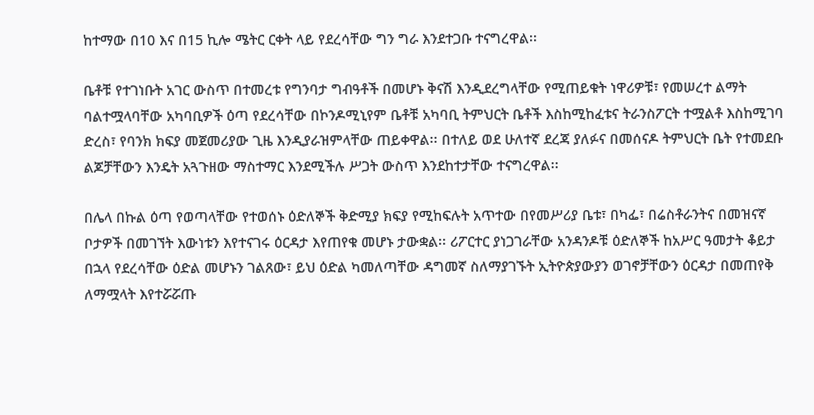ከተማው በ10 እና በ15 ኪሎ ሜትር ርቀት ላይ የደረሳቸው ግን ግራ እንደተጋቡ ተናግረዋል፡፡

ቤቶቹ የተገነቡት አገር ውስጥ በተመረቱ የግንባታ ግብዓቶች በመሆኑ ቅናሽ እንዲደረግላቸው የሚጠይቁት ነዋሪዎቹ፣ የመሠረተ ልማት ባልተሟላባቸው አካባቢዎች ዕጣ የደረሳቸው በኮንዶሚኒየም ቤቶቹ አካባቢ ትምህርት ቤቶች እስከሚከፈቱና ትራንስፖርት ተሟልቶ እስከሚገባ ድረስ፣ የባንክ ክፍያ መጀመሪያው ጊዜ እንዲያራዝምላቸው ጠይቀዋል፡፡ በተለይ ወደ ሁለተኛ ደረጃ ያለፉና በመሰናዶ ትምህርት ቤት የተመደቡ ልጆቻቸውን እንዴት አጓጉዘው ማስተማር እንደሚችሉ ሥጋት ውስጥ እንደከተታቸው ተናግረዋል፡፡

በሌላ በኩል ዕጣ የወጣላቸው የተወሰኑ ዕድለኞች ቅድሚያ ክፍያ የሚከፍሉት አጥተው በየመሥሪያ ቤቱ፣ በካፌ፣ በሬስቶራንትና በመዝናኛ ቦታዎች በመገኘት እውነቱን እየተናገሩ ዕርዳታ እየጠየቁ መሆኑ ታውቋል፡፡ ሪፖርተር ያነጋገራቸው አንዳንዶቹ ዕድለኞች ከአሥር ዓመታት ቆይታ በኋላ የደረሳቸው ዕድል መሆኑን ገልጸው፣ ይህ ዕድል ካመለጣቸው ዳግመኛ ስለማያገኙት ኢትዮጵያውያን ወገኖቻቸውን ዕርዳታ በመጠየቅ ለማሟላት እየተሯሯጡ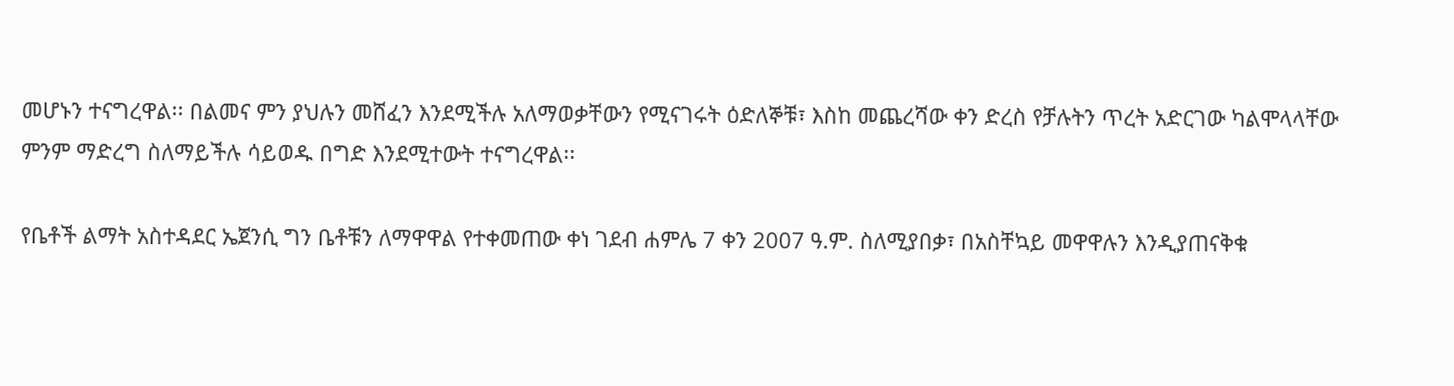መሆኑን ተናግረዋል፡፡ በልመና ምን ያህሉን መሸፈን እንደሚችሉ አለማወቃቸውን የሚናገሩት ዕድለኞቹ፣ እስከ መጨረሻው ቀን ድረስ የቻሉትን ጥረት አድርገው ካልሞላላቸው ምንም ማድረግ ስለማይችሉ ሳይወዱ በግድ እንደሚተውት ተናግረዋል፡፡

የቤቶች ልማት አስተዳደር ኤጀንሲ ግን ቤቶቹን ለማዋዋል የተቀመጠው ቀነ ገደብ ሐምሌ 7 ቀን 2007 ዓ.ም. ስለሚያበቃ፣ በአስቸኳይ መዋዋሉን እንዲያጠናቅቁ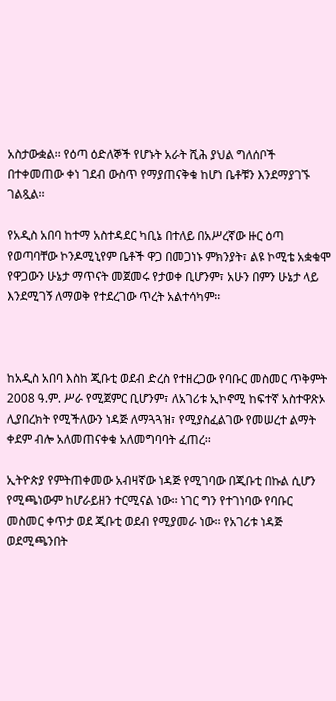አስታውቋል፡፡ የዕጣ ዕድለኞች የሆኑት አራት ሺሕ ያህል ግለሰቦች በተቀመጠው ቀነ ገደብ ውስጥ የማያጠናቅቁ ከሆነ ቤቶቹን እንደማያገኙ ገልጿል፡፡

የአዲስ አበባ ከተማ አስተዳደር ካቢኔ በተለይ በአሥረኛው ዙር ዕጣ የወጣባቸው ኮንዶሚኒየም ቤቶች ዋጋ በመጋነኑ ምክንያት፣ ልዩ ኮሚቴ አቋቁሞ የዋጋውን ሁኔታ ማጥናት መጀመሩ የታወቀ ቢሆንም፣ አሁን በምን ሁኔታ ላይ እንደሚገኝ ለማወቅ የተደረገው ጥረት አልተሳካም፡፡



ከአዲስ አበባ እስከ ጂቡቲ ወደብ ድረስ የተዘረጋው የባቡር መስመር ጥቅምት 2008 ዓ.ም. ሥራ የሚጀምር ቢሆንም፣ ለአገሪቱ ኢኮኖሚ ከፍተኛ አስተዋጽኦ ሊያበረክት የሚችለውን ነዳጅ ለማጓጓዝ፣ የሚያስፈልገው የመሠረተ ልማት ቀደም ብሎ አለመጠናቀቁ አለመግባባት ፈጠረ፡፡

ኢትዮጵያ የምትጠቀመው አብዛኛው ነዳጅ የሚገባው በጂቡቲ በኩል ሲሆን የሚጫነውም ከሆራይዘን ተርሚናል ነው፡፡ ነገር ግን የተገነባው የባቡር መስመር ቀጥታ ወደ ጂቡቲ ወደብ የሚያመራ ነው፡፡ የአገሪቱ ነዳጅ ወደሚጫንበት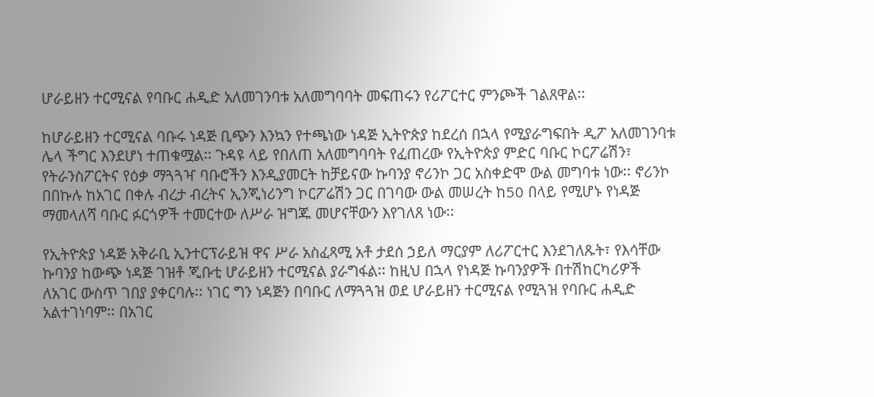ሆራይዘን ተርሚናል የባቡር ሐዲድ አለመገንባቱ አለመግባባት መፍጠሩን የሪፖርተር ምንጮች ገልጸዋል፡፡

ከሆራይዘን ተርሚናል ባቡሩ ነዳጅ ቢጭን እንኳን የተጫነው ነዳጅ ኢትዮጵያ ከደረሰ በኋላ የሚያራግፍበት ዲፖ አለመገንባቱ ሌላ ችግር እንደሆነ ተጠቁሟል፡፡ ጉዳዩ ላይ የበለጠ አለመግባባት የፈጠረው የኢትዮጵያ ምድር ባቡር ኮርፖሬሽን፣ የትራንስፖርትና የዕቃ ማጓጓዣ ባቡሮችን እንዲያመርት ከቻይናው ኩባንያ ኖሪንኮ ጋር አስቀድሞ ውል መግባቱ ነው፡፡ ኖሪንኮ በበኩሉ ከአገር በቀሉ ብረታ ብረትና ኢንጂነሪንግ ኮርፖሬሽን ጋር በገባው ውል መሠረት ከ50 በላይ የሚሆኑ የነዳጅ ማመላለሻ ባቡር ፉርጎዎች ተመርተው ለሥራ ዝግጁ መሆናቸውን እየገለጸ ነው፡፡

የኢትዮጵያ ነዳጅ አቅራቢ ኢንተርፕራይዝ ዋና ሥራ አስፈጻሚ አቶ ታደሰ ኃይለ ማርያም ለሪፖርተር እንደገለጹት፣ የእሳቸው ኩባንያ ከውጭ ነዳጅ ገዝቶ ጂቡቲ ሆራይዘን ተርሚናል ያራግፋል፡፡ ከዚህ በኋላ የነዳጅ ኩባንያዎች በተሽከርካሪዎች ለአገር ውስጥ ገበያ ያቀርባሉ፡፡ ነገር ግን ነዳጅን በባቡር ለማጓጓዝ ወደ ሆራይዘን ተርሚናል የሚጓዝ የባቡር ሐዲድ አልተገነባም፡፡ በአገር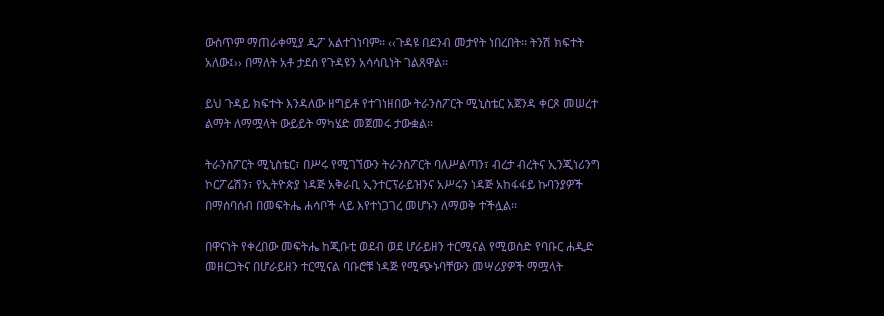ውስጥም ማጠራቀሚያ ዲፖ አልተገነባም፡፡ ‹‹ጉዳዩ በደንብ መታየት ነበረበት፡፡ ትንሽ ክፍተት አለው፤›› በማለት አቶ ታደሰ የጉዳዩን አሳሳቢነት ገልጸዋል፡፡

ይህ ጉዳይ ክፍተት እንዳለው ዘግይቶ የተገነዘበው ትራንስፖርት ሚኒስቴር አጀንዳ ቀርጾ መሠረተ ልማት ለማሟላት ውይይት ማካሄድ መጀመሩ ታውቋል፡፡

ትራንስፖርት ሚኒስቴር፣ በሥሩ የሚገኘውን ትራንስፖርት ባለሥልጣን፣ ብረታ ብረትና ኢንጂነሪንግ ኮርፖሬሽን፣ የኢትዮጵያ ነዳጅ አቅራቢ ኢንተርፕራይዝንና አሥሩን ነዳጅ አከፋፋይ ኩባንያዎች በማሰባሰብ በመፍትሔ ሐሳቦች ላይ እየተነጋገረ መሆኑን ለማወቅ ተችሏል፡፡

በዋናነት የቀረበው መፍትሔ ከጂቡቲ ወደብ ወደ ሆራይዘን ተርሚናል የሚወስድ የባቡር ሐዲድ መዘርጋትና በሆራይዘን ተርሚናል ባቡሮቹ ነዳጅ የሚጭኑባቸውን መሣሪያዎች ማሟላት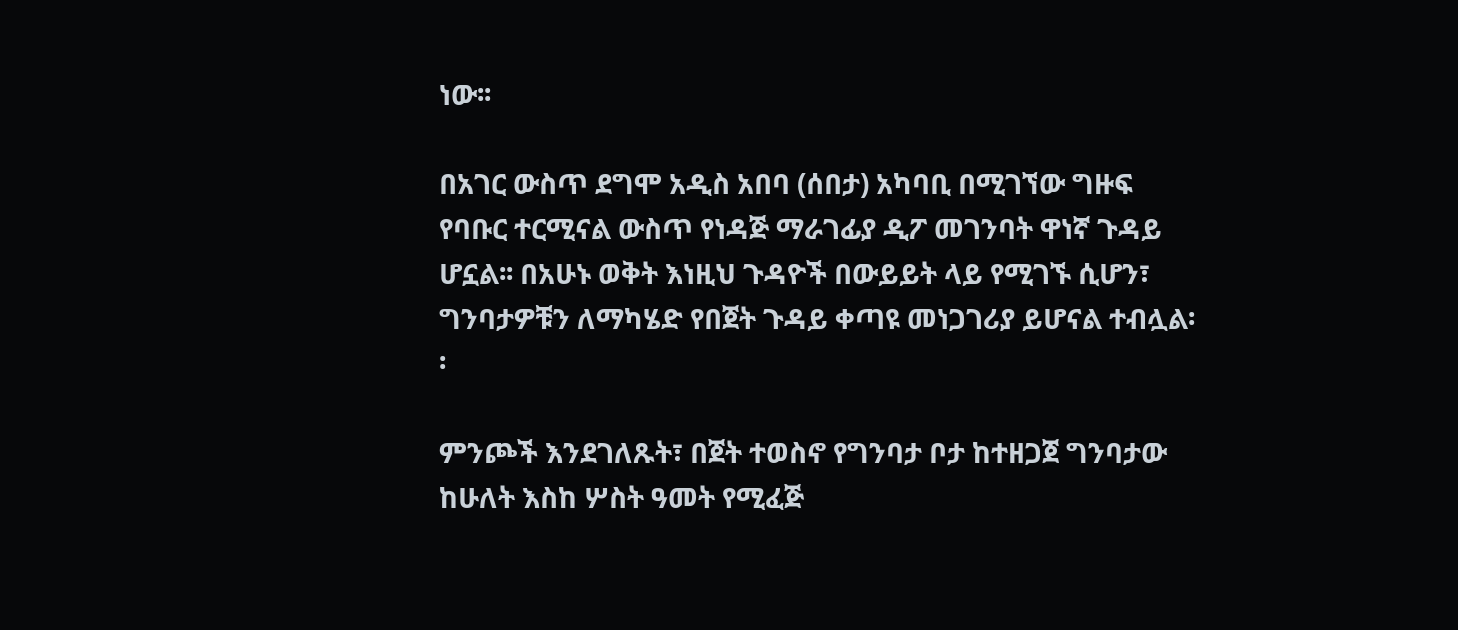ነው፡፡

በአገር ውስጥ ደግሞ አዲስ አበባ (ሰበታ) አካባቢ በሚገኘው ግዙፍ የባቡር ተርሚናል ውስጥ የነዳጅ ማራገፊያ ዲፖ መገንባት ዋነኛ ጉዳይ ሆኗል፡፡ በአሁኑ ወቅት እነዚህ ጉዳዮች በውይይት ላይ የሚገኙ ሲሆን፣ ግንባታዎቹን ለማካሄድ የበጀት ጉዳይ ቀጣዩ መነጋገሪያ ይሆናል ተብሏል፡፡

ምንጮች እንደገለጹት፣ በጀት ተወስኖ የግንባታ ቦታ ከተዘጋጀ ግንባታው ከሁለት እስከ ሦስት ዓመት የሚፈጅ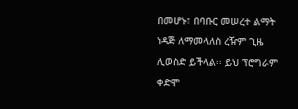በመሆኑ፣ በባቡር መሠረተ ልማት ነዳጅ ለማመላለስ ረዥም ጊዜ ሊወስድ ይችላል፡፡ ይህ ፕሮግራም ቀድሞ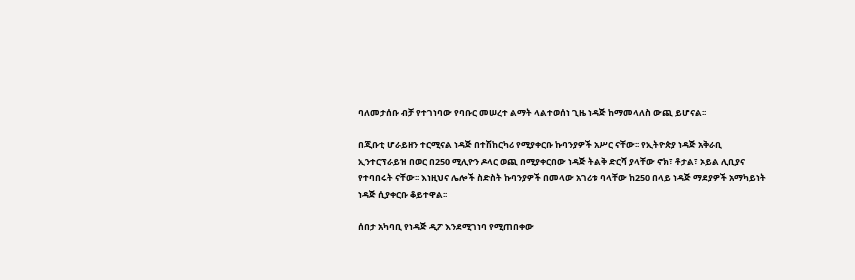ባለመታሰቡ ብቻ የተገነባው የባቡር መሠረተ ልማት ላልተወሰነ ጊዜ ነዳጅ ከማመላለስ ውጪ ይሆናል፡፡

በጂቡቲ ሆራይዘን ተርሚናል ነዳጅ በተሽከርካሪ የሚያቀርቡ ኩባንያዎች አሥር ናቸው፡፡ የኢትዮጵያ ነዳጅ አቅራቢ ኢንተርፕራይዝ በወር በ250 ሚሊዮን ዶላር ወጪ በሚያቀርበው ነዳጅ ትልቅ ድርሻ ያላቸው ኖክ፣ ቶታል፣ ኦይል ሊቢያና የተባበሩት ናቸው፡፡ እነዚህና ሌሎች ስድስት ኩባንያዎች በመላው አገሪቱ ባላቸው ከ250 በላይ ነዳጅ ማደያዎች አማካይነት ነዳጅ ሲያቀርቡ ቆይተዋል፡፡

ሰበታ አካባቢ የነዳጅ ዲፖ እንደሚገነባ የሚጠበቀው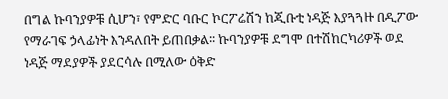በግል ኩባንያዎቹ ሲሆን፣ የምድር ባቡር ኮርፖሬሽን ከጂቡቲ ነዳጅ እያጓጓዙ በዲፖው የማራገፍ ኃላፊነት እንዳለበት ይጠበቃል፡፡ ኩባንያዎቹ ደግሞ በተሽከርካሪዎች ወደ ነዳጅ ማደያዎች ያደርሳሉ በሚለው ዕቅድ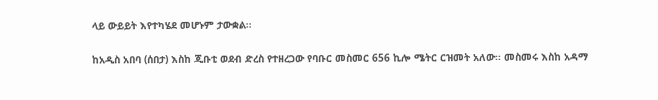ላይ ውይይት እየተካሄደ መሆኑም ታውቋል፡፡

ከአዲስ አበባ (ሰበታ) እስከ ጂቡቲ ወደብ ድረስ የተዘረጋው የባቡር መስመር 656 ኪሎ ሜትር ርዝመት አለው፡፡ መስመሩ እስከ አዳማ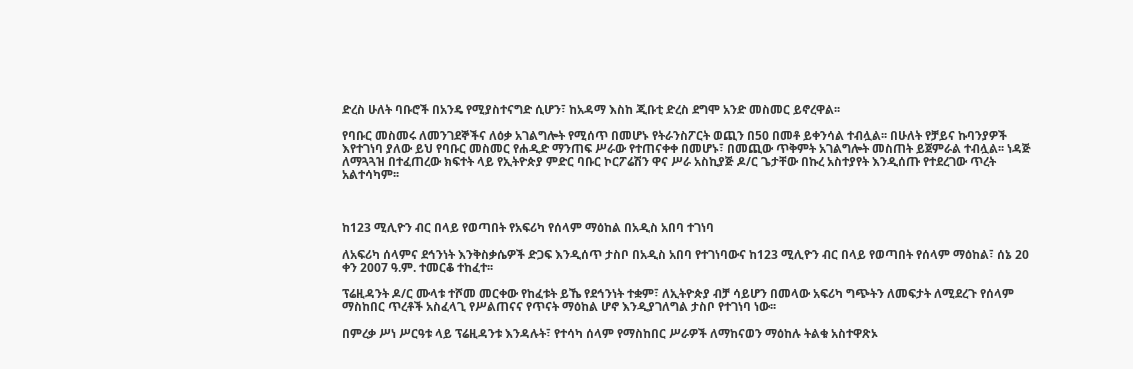ድረስ ሁለት ባቡሮች በአንዴ የሚያስተናግድ ሲሆን፣ ከአዳማ እስከ ጂቡቲ ድረስ ደግሞ አንድ መስመር ይኖረዋል፡፡

የባቡር መስመሩ ለመንገደኞችና ለዕቃ አገልግሎት የሚሰጥ በመሆኑ የትራንስፖርት ወጪን በ50 በመቶ ይቀንሳል ተብሏል፡፡ በሁለት የቻይና ኩባንያዎች እየተገነባ ያለው ይህ የባቡር መስመር የሐዲድ ማንጠፍ ሥራው የተጠናቀቀ በመሆኑ፣ በመጪው ጥቅምት አገልግሎት መስጠት ይጀምራል ተብሏል፡፡ ነዳጅ ለማጓጓዝ በተፈጠረው ክፍተት ላይ የኢትዮጵያ ምድር ባቡር ኮርፖሬሽን ዋና ሥራ አስኪያጅ ዶ/ር ጌታቸው በኩረ አስተያየት እንዲሰጡ የተደረገው ጥረት አልተሳካም፡፡



ከ123 ሚሊዮን ብር በላይ የወጣበት የአፍሪካ የሰላም ማዕከል በአዲስ አበባ ተገነባ

ለአፍሪካ ሰላምና ደኅንነት እንቅስቃሴዎች ድጋፍ እንዲሰጥ ታስቦ በአዲስ አበባ የተገነባውና ከ123 ሚሊዮን ብር በላይ የወጣበት የሰላም ማዕከል፣ ሰኔ 20 ቀን 2007 ዓ.ም. ተመርቆ ተከፈተ፡፡

ፕሬዚዳንት ዶ/ር ሙላቱ ተሾመ መርቀው የከፈቱት ይኼ የደኅንነት ተቋም፣ ለኢትዮጵያ ብቻ ሳይሆን በመላው አፍሪካ ግጭትን ለመፍታት ለሚደረጉ የሰላም ማስከበር ጥረቶች አስፈላጊ የሥልጠናና የጥናት ማዕከል ሆኖ እንዲያገለግል ታስቦ የተገነባ ነው፡፡

በምረቃ ሥነ ሥርዓቱ ላይ ፕሬዚዳንቱ እንዳሉት፣ የተሳካ ሰላም የማስከበር ሥራዎች ለማከናወን ማዕከሉ ትልቁ አስተዋጽኦ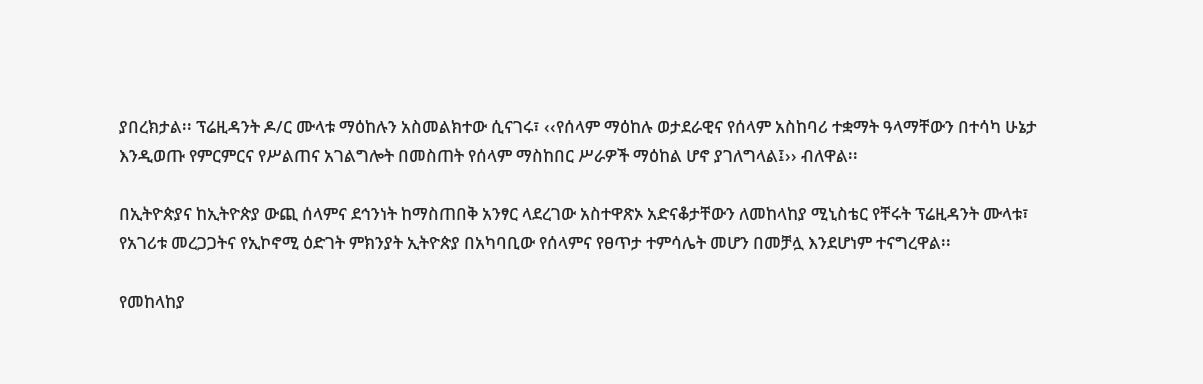ያበረክታል፡፡ ፕሬዚዳንት ዶ/ር ሙላቱ ማዕከሉን አስመልክተው ሲናገሩ፣ ‹‹የሰላም ማዕከሉ ወታደራዊና የሰላም አስከባሪ ተቋማት ዓላማቸውን በተሳካ ሁኔታ እንዲወጡ የምርምርና የሥልጠና አገልግሎት በመስጠት የሰላም ማስከበር ሥራዎች ማዕከል ሆኖ ያገለግላል፤›› ብለዋል፡፡

በኢትዮጵያና ከኢትዮጵያ ውጪ ሰላምና ደኅንነት ከማስጠበቅ አንፃር ላደረገው አስተዋጽኦ አድናቆታቸውን ለመከላከያ ሚኒስቴር የቸሩት ፕሬዚዳንት ሙላቱ፣ የአገሪቱ መረጋጋትና የኢኮኖሚ ዕድገት ምክንያት ኢትዮጵያ በአካባቢው የሰላምና የፀጥታ ተምሳሌት መሆን በመቻሏ እንደሆነም ተናግረዋል፡፡

የመከላከያ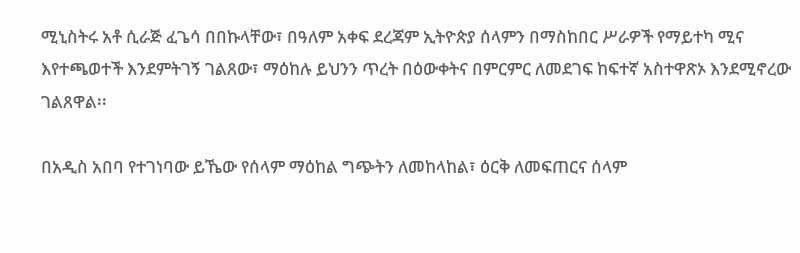ሚኒስትሩ አቶ ሲራጅ ፈጌሳ በበኩላቸው፣ በዓለም አቀፍ ደረጃም ኢትዮጵያ ሰላምን በማስከበር ሥራዎች የማይተካ ሚና እየተጫወተች እንደምትገኝ ገልጸው፣ ማዕከሉ ይህንን ጥረት በዕውቀትና በምርምር ለመደገፍ ከፍተኛ አስተዋጽኦ እንደሚኖረው ገልጸዋል፡፡

በአዲስ አበባ የተገነባው ይኼው የሰላም ማዕከል ግጭትን ለመከላከል፣ ዕርቅ ለመፍጠርና ሰላም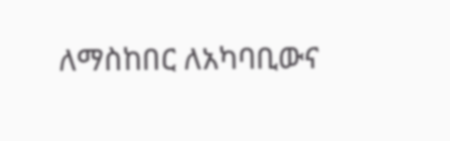ለማስከበር ለአካባቢውና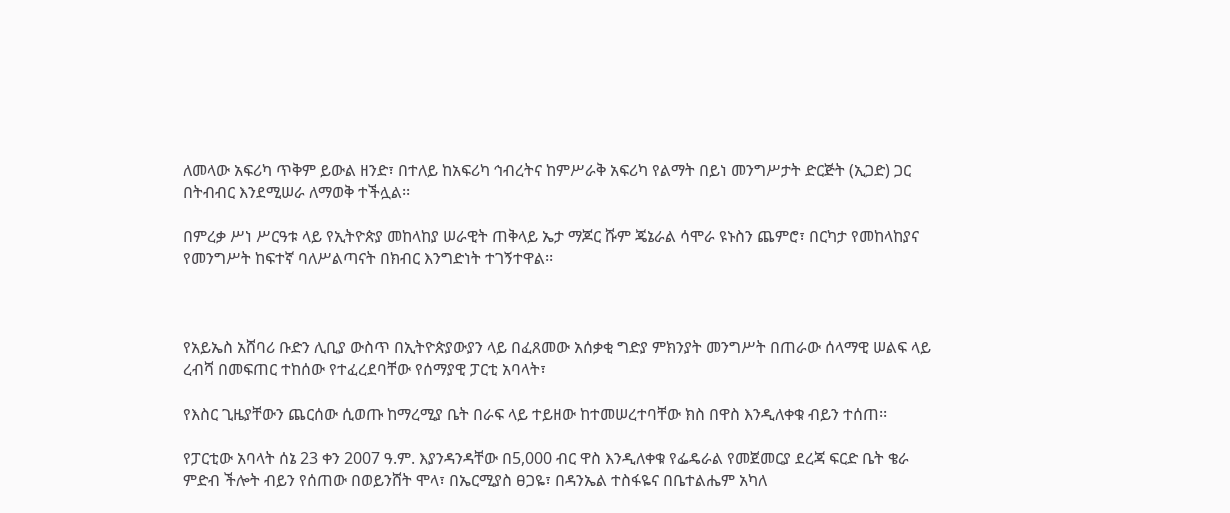ለመላው አፍሪካ ጥቅም ይውል ዘንድ፣ በተለይ ከአፍሪካ ኅብረትና ከምሥራቅ አፍሪካ የልማት በይነ መንግሥታት ድርጅት (ኢጋድ) ጋር በትብብር እንደሚሠራ ለማወቅ ተችሏል፡፡

በምረቃ ሥነ ሥርዓቱ ላይ የኢትዮጵያ መከላከያ ሠራዊት ጠቅላይ ኤታ ማጆር ሹም ጄኔራል ሳሞራ ዩኑስን ጨምሮ፣ በርካታ የመከላከያና የመንግሥት ከፍተኛ ባለሥልጣናት በክብር እንግድነት ተገኝተዋል፡፡



የአይኤስ አሸባሪ ቡድን ሊቢያ ውስጥ በኢትዮጵያውያን ላይ በፈጸመው አሰቃቂ ግድያ ምክንያት መንግሥት በጠራው ሰላማዊ ሠልፍ ላይ ረብሻ በመፍጠር ተከሰው የተፈረደባቸው የሰማያዊ ፓርቲ አባላት፣

የእስር ጊዜያቸውን ጨርሰው ሲወጡ ከማረሚያ ቤት በራፍ ላይ ተይዘው ከተመሠረተባቸው ክስ በዋስ እንዲለቀቁ ብይን ተሰጠ፡፡

የፓርቲው አባላት ሰኔ 23 ቀን 2007 ዓ.ም. እያንዳንዳቸው በ5,000 ብር ዋስ እንዲለቀቁ የፌዴራል የመጀመርያ ደረጃ ፍርድ ቤት ቄራ ምድብ ችሎት ብይን የሰጠው በወይንሸት ሞላ፣ በኤርሚያስ ፀጋዬ፣ በዳንኤል ተስፋዬና በቤተልሔም አካለ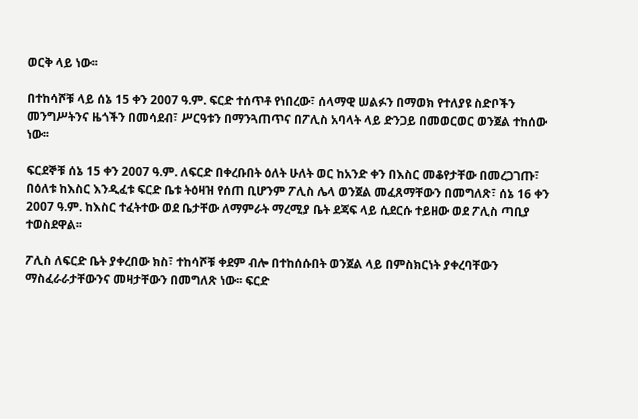ወርቅ ላይ ነው፡፡

በተከሳሾቹ ላይ ሰኔ 15 ቀን 2007 ዓ.ም. ፍርድ ተሰጥቶ የነበረው፣ ሰላማዊ ሠልፉን በማወክ የተለያዩ ስድቦችን መንግሥትንና ዜጎችን በመሳደብ፣ ሥርዓቱን በማንጓጠጥና በፖሊስ አባላት ላይ ድንጋይ በመወርወር ወንጀል ተከሰው ነው፡፡

ፍርደኞቹ ሰኔ 15 ቀን 2007 ዓ.ም. ለፍርድ በቀረቡበት ዕለት ሁለት ወር ከአንድ ቀን በእስር መቆየታቸው በመረጋገጡ፣ በዕለቱ ከእስር እንዲፈቱ ፍርድ ቤቱ ትዕዛዝ የሰጠ ቢሆንም ፖሊስ ሌላ ወንጀል መፈጸማቸውን በመግለጽ፣ ሰኔ 16 ቀን 2007 ዓ.ም. ከእስር ተፈትተው ወደ ቤታቸው ለማምራት ማረሚያ ቤት ደጃፍ ላይ ሲደርሱ ተይዘው ወደ ፖሊስ ጣቢያ ተወስደዋል፡፡

ፖሊስ ለፍርድ ቤት ያቀረበው ክስ፣ ተከሳሾቹ ቀደም ብሎ በተከሰሱበት ወንጀል ላይ በምስክርነት ያቀረባቸውን ማስፈራራታቸውንና መዛታቸውን በመግለጽ ነው፡፡ ፍርድ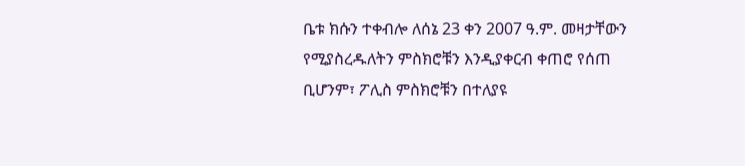ቤቱ ክሱን ተቀብሎ ለሰኔ 23 ቀን 2007 ዓ.ም. መዛታቸውን የሚያስረዱለትን ምስክሮቹን እንዲያቀርብ ቀጠሮ የሰጠ ቢሆንም፣ ፖሊስ ምስክሮቹን በተለያዩ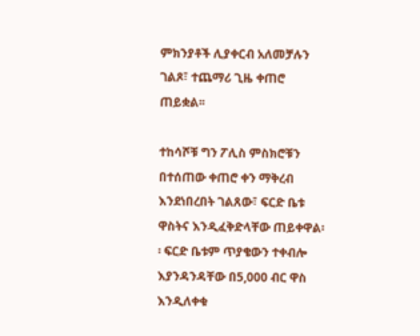ምክንያቶች ሊያቀርብ አለመቻሉን ገልጾ፣ ተጨማሪ ጊዜ ቀጠሮ ጠይቋል፡፡

ተከሳሾቹ ግን ፖሊስ ምስክሮቹን በተሰጠው ቀጠሮ ቀን ማቅረብ እንደነበረበት ገልጸው፣ ፍርድ ቤቱ ዋስትና እንዲፈቅድላቸው ጠይቀዋል፡፡ ፍርድ ቤቱም ጥያቄውን ተቀብሎ እያንዳንዳቸው በ5,000 ብር ዋስ እንዲለቀቁ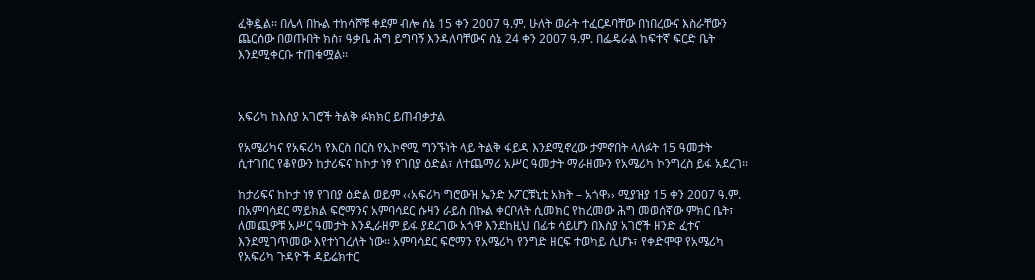ፈቅዷል፡፡ በሌላ በኩል ተከሳሾቹ ቀደም ብሎ ሰኔ 15 ቀን 2007 ዓ.ም. ሁለት ወራት ተፈርዶባቸው በነበረውና እስራቸውን ጨርሰው በወጡበት ክስ፣ ዓቃቤ ሕግ ይግባኝ እንዳለባቸውና ሰኔ 24 ቀን 2007 ዓ.ም. በፌዴራል ከፍተኛ ፍርድ ቤት እንደሚቀርቡ ተጠቁሟል፡፡



አፍሪካ ከእስያ አገሮች ትልቅ ፉክክር ይጠብቃታል

የአሜሪካና የአፍሪካ የእርስ በርስ የኢኮኖሚ ግንኙነት ላይ ትልቅ ፋይዳ እንደሚኖረው ታምኖበት ላለፉት 15 ዓመታት ሲተገበር የቆየውን ከታሪፍና ከኮታ ነፃ የገበያ ዕድል፣ ለተጨማሪ አሥር ዓመታት ማራዘሙን የአሜሪካ ኮንግረስ ይፋ አደረገ፡፡

ከታሪፍና ከኮታ ነፃ የገበያ ዕድል ወይም ‹‹አፍሪካ ግሮውዝ ኤንድ ኦፖርቹኒቲ አክት – አጎዋ›› ሚያዝያ 15 ቀን 2007 ዓ.ም. በአምባሳደር ማይክል ፍሮማንና አምባሳደር ሱዛን ራይስ በኩል ቀርቦለት ሲመክር የከረመው ሕግ መወሰኛው ምክር ቤት፣ ለመጪዎቹ አሥር ዓመታት እንዲራዘም ይፋ ያደረገው አጎዋ እንደከዚህ በፊቱ ሳይሆን በእስያ አገሮች ዘንድ ፈተና እንደሚገጥመው እየተነገረለት ነው፡፡ አምባሳደር ፍሮማን የአሜሪካ የንግድ ዘርፍ ተወካይ ሲሆኑ፣ የቀድሞዋ የአሜሪካ የአፍሪካ ጉዳዮች ዳይሬክተር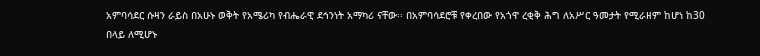አምባሳደር ሱዛን ራይስ በአሁኑ ወቅት የአሜሪካ የብሔራዊ ደኅንነት አማካሪ ናቸው፡፡ በአምባሳደሮቹ የቀረበው የአጎዋ ረቂቅ ሕግ ለአሥር ዓመታት የሚራዘም ከሆነ ከ30 በላይ ለሚሆኑ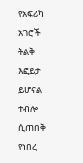የአፍሪካ አገሮች ትልቅ እፎይታ ይሆናል ተብሎ ሲጠበቅ የነበረ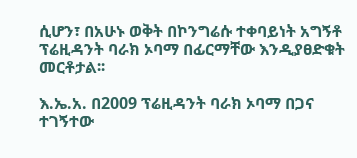ሲሆን፣ በአሁኑ ወቅት በኮንግሬሱ ተቀባይነት አግኝቶ ፕሬዚዳንት ባራክ ኦባማ በፊርማቸው እንዲያፀድቁት መርቶታል፡፡

እ.ኤ.አ. በ2009 ፕሬዚዳንት ባራክ ኦባማ በጋና ተገኝተው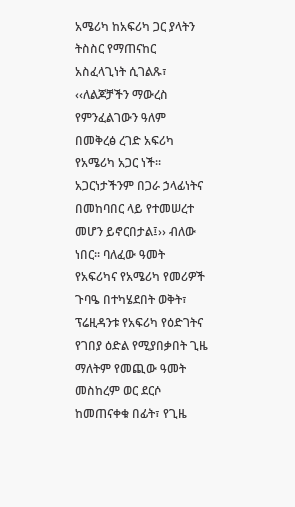አሜሪካ ከአፍሪካ ጋር ያላትን ትስስር የማጠናከር አስፈላጊነት ሲገልጹ፣ ‹‹ለልጆቻችን ማውረስ የምንፈልገውን ዓለም በመቅረፅ ረገድ አፍሪካ የአሜሪካ አጋር ነች፡፡ አጋርነታችንም በጋራ ኃላፊነትና በመከባበር ላይ የተመሠረተ መሆን ይኖርበታል፤›› ብለው ነበር፡፡ ባለፈው ዓመት የአፍሪካና የአሜሪካ የመሪዎች ጉባዔ በተካሄደበት ወቅት፣ ፕሬዚዳንቱ የአፍሪካ የዕድገትና የገበያ ዕድል የሚያበቃበት ጊዜ ማለትም የመጪው ዓመት መስከረም ወር ደርሶ ከመጠናቀቁ በፊት፣ የጊዜ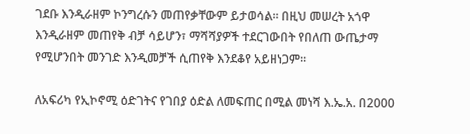ገደቡ እንዲራዘም ኮንግረሱን መጠየቃቸውም ይታወሳል፡፡ በዚህ መሠረት አጎዋ እንዲራዘም መጠየቅ ብቻ ሳይሆን፣ ማሻሻያዎች ተደርገውበት የበለጠ ውጤታማ የሚሆንበት መንገድ እንዲመቻች ሲጠየቅ እንደቆየ አይዘነጋም፡፡

ለአፍሪካ የኢኮኖሚ ዕድገትና የገበያ ዕድል ለመፍጠር በሚል መነሻ እ.ኤ.አ. በ2000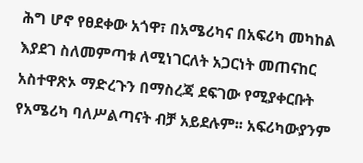ሕግ ሆኖ የፀደቀው አጎዋ፣ በአሜሪካና በአፍሪካ መካከል እያደገ ስለመምጣቱ ለሚነገርለት አጋርነት መጠናከር አስተዋጽኦ ማድረጉን በማስረጃ ደፍገው የሚያቀርቡት የአሜሪካ ባለሥልጣናት ብቻ አይደሉም፡፡ አፍሪካውያንም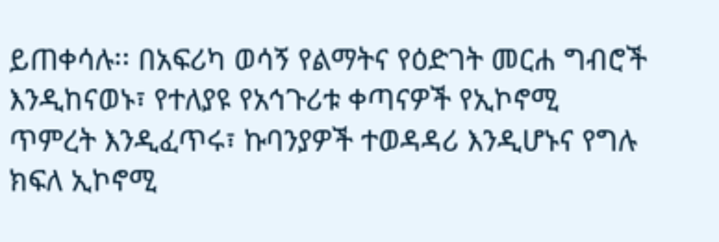ይጠቀሳሉ፡፡ በአፍሪካ ወሳኝ የልማትና የዕድገት መርሐ ግብሮች እንዲከናወኑ፣ የተለያዩ የአኅጉሪቱ ቀጣናዎች የኢኮኖሚ ጥምረት እንዲፈጥሩ፣ ኩባንያዎች ተወዳዳሪ እንዲሆኑና የግሉ ክፍለ ኢኮኖሚ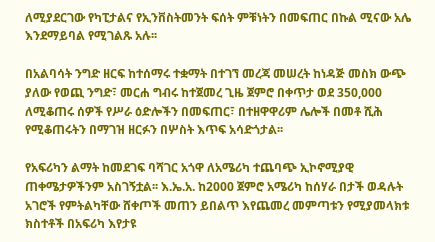ለሚያደርገው የካፒታልና የኢንቨስትመንት ፍሰት ምቹነትን በመፍጠር በኩል ሚናው አሌ እንደማይባል የሚገልጹ አሉ፡፡

በአልባሳት ንግድ ዘርፍ ከተሰማሩ ተቋማት በተገኘ መረጃ መሠረት ከነዳጅ መስክ ውጭ ያለው የወጪ ንግድ፣ መርሐ ግብሩ ከተጀመረ ጊዜ ጀምሮ በቀጥታ ወደ 350,000 ለሚቆጠሩ ሰዎች የሥራ ዕድሎችን በመፍጠር፣ በተዘዋዋሪም ሌሎች በመቶ ሺሕ የሚቆጠሩትን በማገዝ ዘርፉን በሦስት እጥፍ አሳድጎታል፡፡

የአፍሪካን ልማት ከመደገፍ ባሻገር አጎዋ ለአሜሪካ ተጨባጭ ኢኮኖሚያዊ ጠቀሜታዎችንም አስገኝቷል፡፡ እ.ኤ.አ. ከ2000 ጀምሮ አሜሪካ ከሰሃራ በታች ወዳሉት አገሮች የምትልካቸው ሸቀጦች መጠን ይበልጥ እየጨመረ መምጣቱን የሚያመላክቱ ክስተቶች በአፍሪካ እየታዩ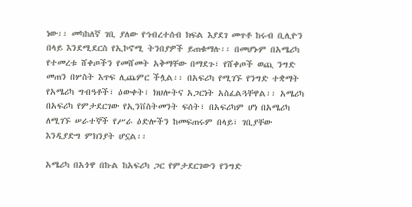ነው፡፡ መካከለኛ ገቢ ያለው የኅብረተሰብ ክፍል እያደገ መጥቶ ከሩብ ቢሊዮን በላይ እንደሚደርስ የኢኮኖሚ ትንበያዎች ይጠቁማሉ፡፡ በመሆኑም በአሜሪካ የተመረቱ ሸቀጦችን የመሸመት አቅማቸው በማደጉ፣ የሸቀጦች ወጪ ንግድ መጠን በሦስት እጥፍ ሊጨምር ችሏል፡፡ በአፍሪካ የሚገኙ የንግድ ተቋማት የአሜሪካ ግብዓቶች፣ ዕውቀት፣ ክህሎትና አጋርነት አስፈልጓቸዋል፡፡ አሜሪካ በአፍሪካ የምታደርገው የኢንቨስትመንት ፍሰት፣ በአፍሪካም ሆነ በአሜሪካ ለሚገኙ ሠራተኞች የሥራ ዕድሎችን ከመፍጠሩም በላይ፣ ገቢያቸው እንዲያድግ ምክንያት ሆኗል፡፡

አሜሪካ በአጎዋ በኩል ከአፍሪካ ጋር የምታደርገውን የንግድ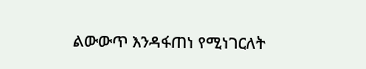ልውውጥ እንዳፋጠነ የሚነገርለት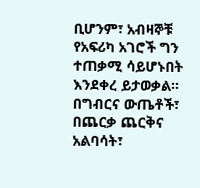ቢሆንም፣ አብዛኞቹ የአፍሪካ አገሮች ግን ተጠቃሚ ሳይሆኑበት እንደቀረ ይታወቃል፡፡ በግብርና ውጤቶች፣ በጨርቃ ጨርቅና አልባሳት፣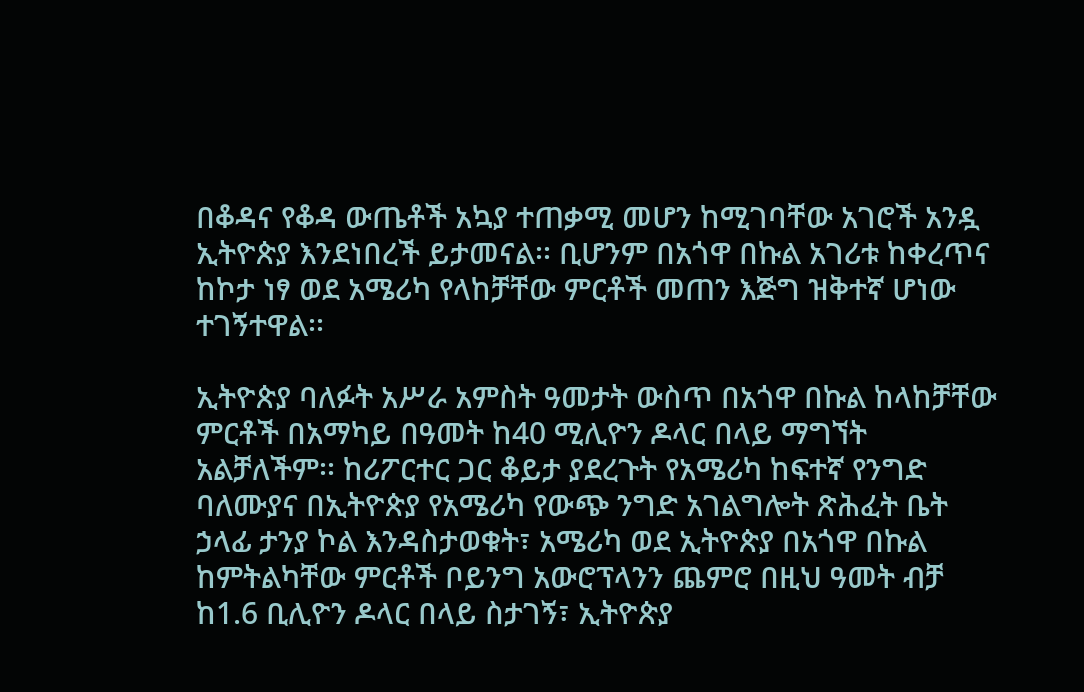በቆዳና የቆዳ ውጤቶች አኳያ ተጠቃሚ መሆን ከሚገባቸው አገሮች አንዷ ኢትዮጵያ እንደነበረች ይታመናል፡፡ ቢሆንም በአጎዋ በኩል አገሪቱ ከቀረጥና ከኮታ ነፃ ወደ አሜሪካ የላከቻቸው ምርቶች መጠን እጅግ ዝቅተኛ ሆነው ተገኝተዋል፡፡

ኢትዮጵያ ባለፉት አሥራ አምስት ዓመታት ውስጥ በአጎዋ በኩል ከላከቻቸው ምርቶች በአማካይ በዓመት ከ40 ሚሊዮን ዶላር በላይ ማግኘት አልቻለችም፡፡ ከሪፖርተር ጋር ቆይታ ያደረጉት የአሜሪካ ከፍተኛ የንግድ ባለሙያና በኢትዮጵያ የአሜሪካ የውጭ ንግድ አገልግሎት ጽሕፈት ቤት ኃላፊ ታንያ ኮል እንዳስታወቁት፣ አሜሪካ ወደ ኢትዮጵያ በአጎዋ በኩል ከምትልካቸው ምርቶች ቦይንግ አውሮፕላንን ጨምሮ በዚህ ዓመት ብቻ ከ1.6 ቢሊዮን ዶላር በላይ ስታገኝ፣ ኢትዮጵያ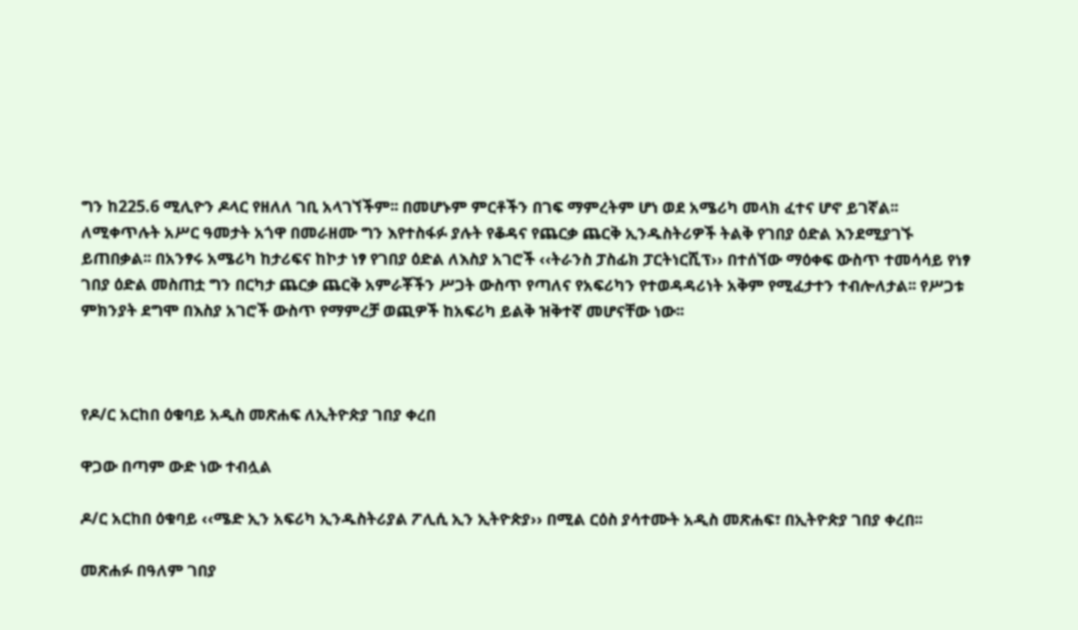ግን ከ225.6 ሚሊዮን ዶላር የዘለለ ገቢ አላገኘችም፡፡ በመሆኑም ምርቶችን በገፍ ማምረትም ሆነ ወደ አሜሪካ መላክ ፈተና ሆኖ ይገኛል፡፡ ለሚቀጥሉት አሥር ዓመታት አጎዋ በመራዘሙ ግን እየተስፋፉ ያሉት የቆዳና የጨርቃ ጨርቅ ኢንዱስትሪዎች ትልቅ የገበያ ዕድል እንደሚያገኙ ይጠበቃል፡፡ በአንፃሩ አሜሪካ ከታሪፍና ከኮታ ነፃ የገበያ ዕድል ለእስያ አገሮች ‹‹ትራንስ ፓስፊክ ፓርትነርሺፕ›› በተሰኘው ማዕቀፍ ውስጥ ተመሳሳይ የነፃ ገበያ ዕድል መስጠቷ ግን በርካታ ጨርቃ ጨርቅ አምራቾችን ሥጋት ውስጥ የጣለና የአፍሪካን የተወዳዳሪነት አቅም የሚፈታተን ተብሎለታል፡፡ የሥጋቱ ምክንያት ደግሞ በእስያ አገሮች ውስጥ የማምረቻ ወጪዎች ከአፍሪካ ይልቅ ዝቅተኛ መሆናቸው ነው፡፡



የዶ/ር አርከበ ዕቁባይ አዲስ መጽሐፍ ለኢትዮጵያ ገበያ ቀረበ

ዋጋው በጣም ውድ ነው ተብሏል

ዶ/ር አርከበ ዕቁባይ ‹‹ሜድ ኢን አፍሪካ ኢንዱስትሪያል ፖሊሲ ኢን ኢትዮጵያ›› በሚል ርዕስ ያሳተሙት አዲስ መጽሐፍ፣ በኢትዮጵያ ገበያ ቀረበ፡፡

መጽሐፉ በዓለም ገበያ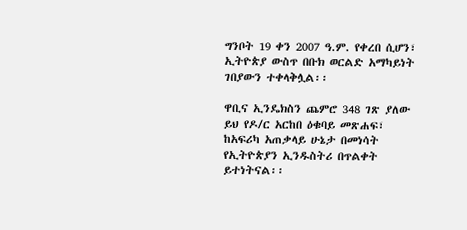ግንቦት 19 ቀን 2007 ዓ.ም. የቀረበ ሲሆን፣ ኢትዮጵያ ውስጥ በቡክ ወርልድ አማካይነት ገበያውን ተቀላቅሏል፡፡

ዋቢና ኢንዴክስን ጨምሮ 348 ገጽ ያለው ይህ የዶ/ር አርከበ ዕቁባይ መጽሐፍ፣ ከአፍሪካ አጠቃላይ ሁኔታ በመነሳት የኢትዮጵያን ኢንዱስትሪ በጥልቀት ይተነትናል፡፡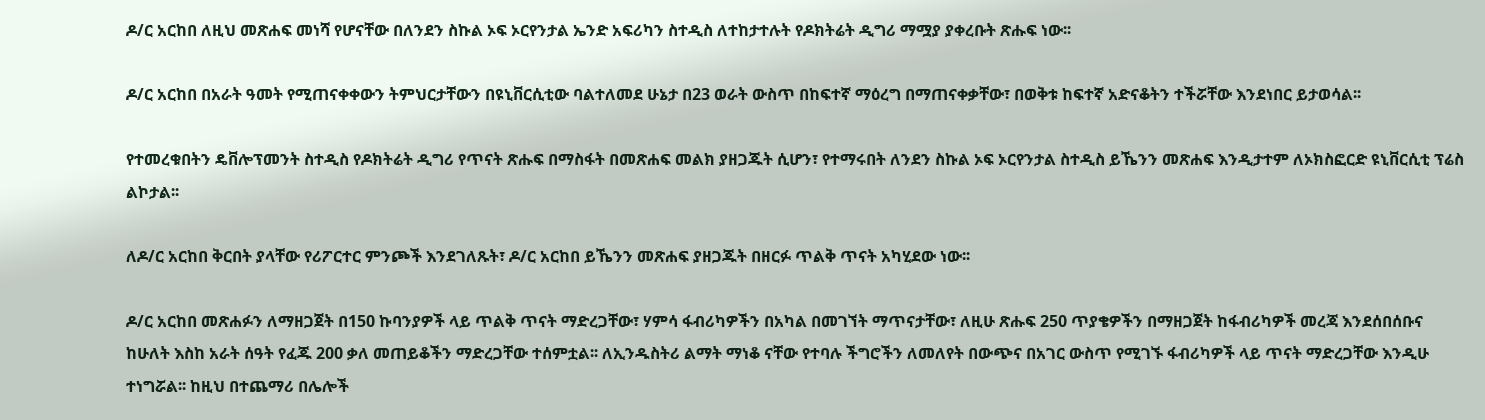ዶ/ር አርከበ ለዚህ መጽሐፍ መነሻ የሆናቸው በለንደን ስኩል ኦፍ ኦርየንታል ኤንድ አፍሪካን ስተዲስ ለተከታተሉት የዶክትሬት ዲግሪ ማሟያ ያቀረቡት ጽሑፍ ነው፡፡

ዶ/ር አርከበ በአራት ዓመት የሚጠናቀቀውን ትምህርታቸውን በዩኒቨርሲቲው ባልተለመደ ሁኔታ በ23 ወራት ውስጥ በከፍተኛ ማዕረግ በማጠናቀቃቸው፣ በወቅቱ ከፍተኛ አድናቆትን ተችሯቸው እንደነበር ይታወሳል፡፡

የተመረቁበትን ዴቨሎፕመንት ስተዲስ የዶክትሬት ዲግሪ የጥናት ጽሑፍ በማስፋት በመጽሐፍ መልክ ያዘጋጁት ሲሆን፣ የተማሩበት ለንደን ስኩል ኦፍ ኦርየንታል ስተዲስ ይኼንን መጽሐፍ እንዲታተም ለኦክስፎርድ ዩኒቨርሲቲ ፕሬስ ልኮታል፡፡

ለዶ/ር አርከበ ቅርበት ያላቸው የሪፖርተር ምንጮች እንደገለጹት፣ ዶ/ር አርከበ ይኼንን መጽሐፍ ያዘጋጁት በዘርፉ ጥልቅ ጥናት አካሂደው ነው፡፡

ዶ/ር አርከበ መጽሐፉን ለማዘጋጀት በ150 ኩባንያዎች ላይ ጥልቅ ጥናት ማድረጋቸው፣ ሃምሳ ፋብሪካዎችን በአካል በመገኘት ማጥናታቸው፣ ለዚሁ ጽሑፍ 250 ጥያቄዎችን በማዘጋጀት ከፋብሪካዎች መረጃ እንደሰበሰቡና ከሁለት እስከ አራት ሰዓት የፈጁ 200 ቃለ መጠይቆችን ማድረጋቸው ተሰምቷል፡፡ ለኢንዱስትሪ ልማት ማነቆ ናቸው የተባሉ ችግሮችን ለመለየት በውጭና በአገር ውስጥ የሚገኙ ፋብሪካዎች ላይ ጥናት ማድረጋቸው እንዲሁ ተነግሯል፡፡ ከዚህ በተጨማሪ በሌሎች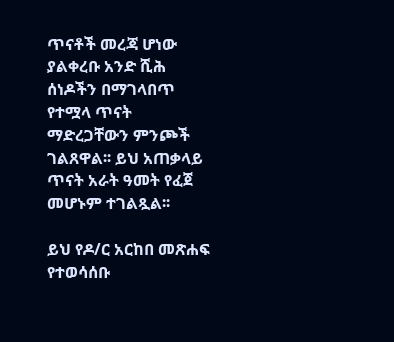ጥናቶች መረጃ ሆነው ያልቀረቡ አንድ ሺሕ ሰነዶችን በማገላበጥ የተሟላ ጥናት ማድረጋቸውን ምንጮች ገልጸዋል፡፡ ይህ አጠቃላይ ጥናት አራት ዓመት የፈጀ መሆኑም ተገልጿል፡፡

ይህ የዶ/ር አርከበ መጽሐፍ የተወሳሰቡ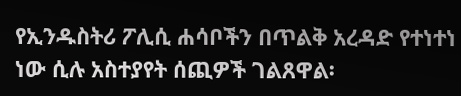የኢንዱስትሪ ፖሊሲ ሐሳቦችን በጥልቅ አረዳድ የተነተነ ነው ሲሉ አስተያየት ሰጪዎች ገልጸዋል፡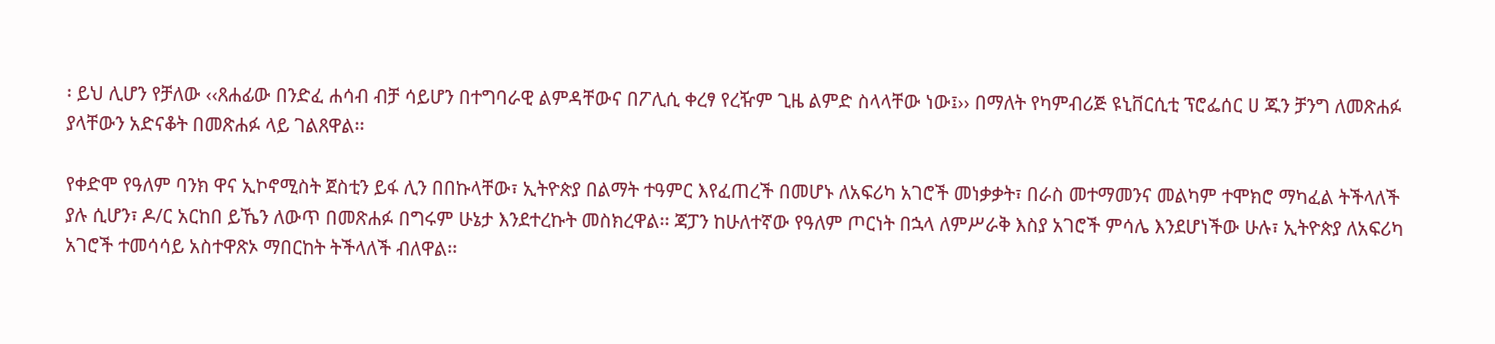፡ ይህ ሊሆን የቻለው ‹‹ጸሐፊው በንድፈ ሐሳብ ብቻ ሳይሆን በተግባራዊ ልምዳቸውና በፖሊሲ ቀረፃ የረዥም ጊዜ ልምድ ስላላቸው ነው፤›› በማለት የካምብሪጅ ዩኒቨርሲቲ ፕሮፌሰር ሀ ጁን ቻንግ ለመጽሐፉ ያላቸውን አድናቆት በመጽሐፉ ላይ ገልጸዋል፡፡

የቀድሞ የዓለም ባንክ ዋና ኢኮኖሚስት ጀስቲን ይፋ ሊን በበኩላቸው፣ ኢትዮጵያ በልማት ተዓምር እየፈጠረች በመሆኑ ለአፍሪካ አገሮች መነቃቃት፣ በራስ መተማመንና መልካም ተሞክሮ ማካፈል ትችላለች ያሉ ሲሆን፣ ዶ/ር አርከበ ይኼን ለውጥ በመጽሐፉ በግሩም ሁኔታ እንደተረኩት መስክረዋል፡፡ ጃፓን ከሁለተኛው የዓለም ጦርነት በኋላ ለምሥራቅ እስያ አገሮች ምሳሌ እንደሆነችው ሁሉ፣ ኢትዮጵያ ለአፍሪካ አገሮች ተመሳሳይ አስተዋጽኦ ማበርከት ትችላለች ብለዋል፡፡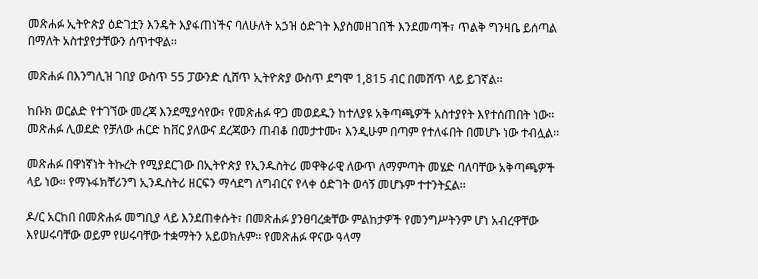መጽሐፉ ኢትዮጵያ ዕድገቷን እንዴት እያፋጠነችና ባለሁለት አኃዝ ዕድገት እያስመዘገበች እንደመጣች፣ ጥልቅ ግንዛቤ ይሰጣል በማለት አስተያየታቸውን ሰጥተዋል፡፡

መጽሐፉ በእንግሊዝ ገበያ ውስጥ 55 ፓውንድ ሲሸጥ ኢትዮጵያ ውስጥ ደግሞ 1,815 ብር በመሸጥ ላይ ይገኛል፡፡

ከቡክ ወርልድ የተገኘው መረጃ እንደሚያሳየው፣ የመጽሐፉ ዋጋ መወደዱን ከተለያዩ አቅጣጫዎች አስተያየት እየተሰጠበት ነው፡፡ መጽሐፉ ሊወደድ የቻለው ሐርድ ከቨር ያለውና ደረጃውን ጠብቆ በመታተሙ፣ እንዲሁም በጣም የተለፋበት በመሆኑ ነው ተብሏል፡፡

መጽሐፉ በዋነኛነት ትኩረት የሚያደርገው በኢትዮጵያ የኢንዱስትሪ መዋቅራዊ ለውጥ ለማምጣት መሄድ ባለባቸው አቅጣጫዎች ላይ ነው፡፡ የማኑፋክቸሪንግ ኢንዱስትሪ ዘርፍን ማሳደግ ለግብርና የላቀ ዕድገት ወሳኝ መሆኑም ተተንትኗል፡፡

ዶ/ር አርከበ በመጽሐፉ መግቢያ ላይ እንደጠቀሱት፣ በመጽሐፉ ያንፀባረቋቸው ምልከታዎች የመንግሥትንም ሆነ አብረዋቸው እየሠሩባቸው ወይም የሠሩባቸው ተቋማትን አይወክሉም፡፡ የመጽሐፉ ዋናው ዓላማ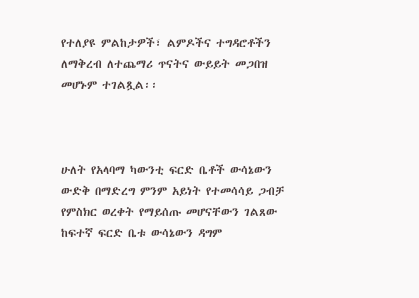የተለያዩ ምልከታዎች፣ ልምዶችና ተግዳሮቶችን ለማቅረብ ለተጨማሪ ጥናትና ውይይት መጋበዝ መሆኑም ተገልጿል፡፡



ሁለት የአላባማ ካውንቲ ፍርድ ቤቶች ውሳኔውን ውድቅ በማድረግ ምንም አይነት የተመሳሳይ ጋብቻ የምስክር ወረቀት የማይሰጡ መሆናቸውን ገልጸው ከፍተኛ ፍርድ ቤቱ ውሳኔውን ዳግም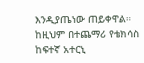እንዲያጤነው ጠይቀዋል። ከዚህም በተጨማሪ የቴክሳስ ከፍተኛ አተርኒ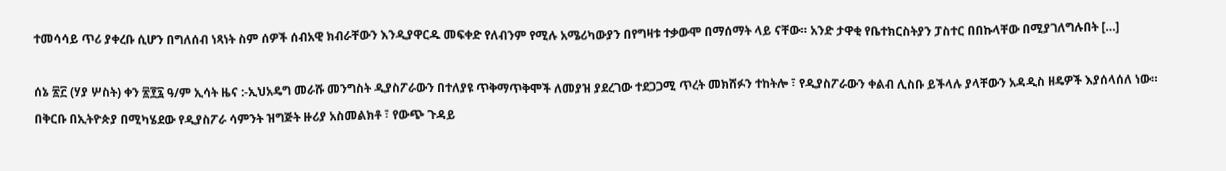ተመሳሳይ ጥሪ ያቀረቡ ሲሆን በግለሰብ ነጻነት ስም ሰዎች ሰብአዊ ክብራቸውን እንዲያዋርዱ መፍቀድ የለብንም የሚሉ አሜሪካውያን በየግዛቱ ተቃውሞ በማሰማት ላይ ናቸው። አንድ ታዋቂ የቤተክርስትያን ፓስተር በበኩላቸው በሚያገለግሉበት […]

ሰኔ ፳፫ (ሃያ ሦስት) ቀን ፳፻፯ ዓ/ም ኢሳት ዜና :-ኢህአዴግ መራሹ መንግስት ዲያስፖራውን በተለያዩ ጥቅማጥቅሞች ለመያዝ ያደረገው ተደጋጋሚ ጥረት መክሸፉን ተከትሎ ፣ የዲያስፖራውን ቀልብ ሊስቡ ይችላሉ ያላቸውን አዳዲስ ዘዴዎች እያሰላሰለ ነው። በቅርቡ በኢትዮጵያ በሚካሄደው የዲያስፖራ ሳምንት ዝግጅት ዙሪያ አስመልክቶ ፣ የውጭ ጉዳይ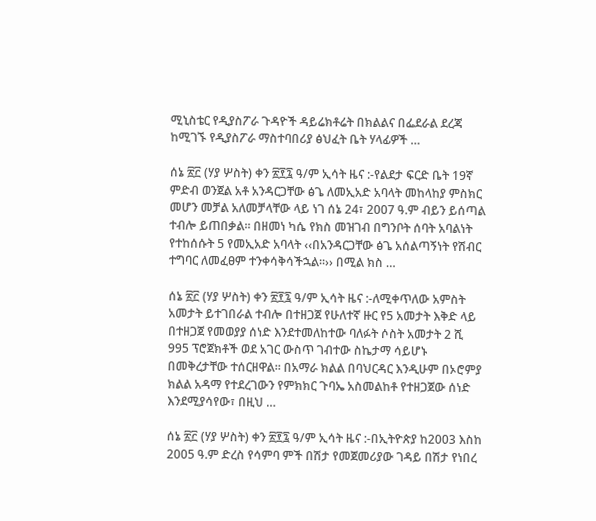ሚኒስቴር የዲያስፖራ ጉዳዮች ዳይሬክቶሬት በክልልና በፌደራል ደረጃ ከሚገኙ የዲያስፖራ ማስተባበሪያ ፅህፈት ቤት ሃላፊዎች …

ሰኔ ፳፫ (ሃያ ሦስት) ቀን ፳፻፯ ዓ/ም ኢሳት ዜና :-የልደታ ፍርድ ቤት 19ኛ ምድብ ወንጀል አቶ አንዳርጋቸው ፅጌ ለመኢአድ አባላት መከላከያ ምስክር መሆን መቻል አለመቻላቸው ላይ ነገ ሰኔ 24፣ 2007 ዓ.ም ብይን ይሰጣል ተብሎ ይጠበቃል፡፡ በዘመነ ካሴ የክስ መዝገብ በግንቦት ሰባት አባልነት የተከሰሱት 5 የመኢአድ አባላት ‹‹በአንዳርጋቸው ፅጌ አሰልጣኝነት የሽብር ተግባር ለመፈፀም ተንቀሳቅሳችኋል፡፡›› በሚል ክስ …

ሰኔ ፳፫ (ሃያ ሦስት) ቀን ፳፻፯ ዓ/ም ኢሳት ዜና :-ለሚቀጥለው አምስት አመታት ይተገበራል ተብሎ በተዘጋጀ የሁለተኛ ዙር የ5 አመታት እቅድ ላይ በተዘጋጀ የመወያያ ሰነድ እንደተመለከተው ባለፉት ሶስት አመታት 2 ሺ 995 ፕሮጀክቶች ወደ አገር ውስጥ ገብተው ስኬታማ ሳይሆኑ በመቅረታቸው ተሰርዘዋል። በአማራ ክልል በባህርዳር እንዲሁም በኦሮምያ ክልል አዳማ የተደረገውን የምክክር ጉባኤ አስመልከቶ የተዘጋጀው ሰነድ እንደሚያሳየው፣ በዚህ …

ሰኔ ፳፫ (ሃያ ሦስት) ቀን ፳፻፯ ዓ/ም ኢሳት ዜና :-በኢትዮጵያ ከ2003 እስከ 2005 ዓ.ም ድረስ የሳምባ ምች በሽታ የመጀመሪያው ገዳይ በሽታ የነበረ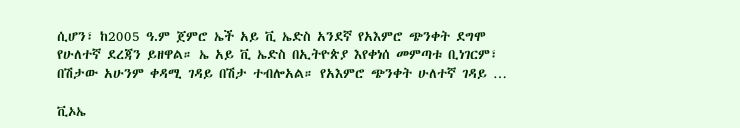ሲሆን፣ ከ2005 ዓ.ም ጀምሮ ኤች አይ ቪ ኤድስ አንደኛ የአእምሮ ጭንቀት ደግሞ የሁለተኛ ደረጃን ይዘዋል። ኤ አይ ቪ ኤድስ በኢትዮጵያ እየቀነሰ መምጣቱ ቢነገርም፣ በሽታው አሁንም ቀዳሚ ገዳይ በሽታ ተብሎአል። የአእምሮ ጭንቀት ሁለተኛ ገዳይ …

ቪኦኤ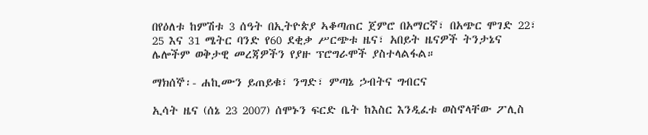በየዕለቱ ከምሽቱ 3 ሰዓት በኢትዮጵያ ኣቆጣጠር ጀምሮ በአማርኛ፣ በአጭር ሞገድ 22፣ 25 እና 31 ሜትር ባንድ የ60 ደቂቃ ሥርጭቱ ዜና፣ አበይት ዜናዎች ትንታኔና ሌሎችም ወቅታዊ መረጃዎችን የያዙ ፕሮግራሞች ያስተላልፋል።

ማክሰኞ፡- ሐኪሙን ይጠይቁ፣ ንግድ፣ ምጣኔ ኃብትና ግብርና

ኢሳት ዜና (ሰኔ 23 2007) ሰሞኑን ፍርድ ቤት ከእስር እንዲፈቱ ወስኖላቸው ፖሊስ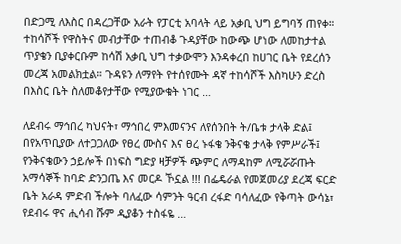በድጋሚ ለእስር በዳረጋቸው አራት የፓርቲ አባላት ላይ አቃቢ ህግ ይግባኝ ጠየቀ። ተከሳሾች የዋስትና መብታቸው ተጠብቆ ጉዳያቸው ከውጭ ሆነው ለመከታተል ጥያቄን ቢያቀርቡም ከሳሽ አቃቢ ህግ ተቃውሞን እንዳቀረበ ከሀገር ቤት የደረሰን መረጃ አመልክቷል። ጉዳዩን ለማየት የተሰየሙት ዳኛ ተከሳሾች እስካሁን ድረስ በእስር ቤት ስለመቆየታቸው የሚያውቁት ነገር …

ለደብሩ ማኅበረ ካህናት፣ ማኅበረ ምእመናንና ለየሰንበት ት/ቤቱ ታላቅ ድል፤ በየአጥቢያው ለተጋጋለው የፀረ ሙስና እና ፀረ ኑፋቄ ንቅናቄ ታላቅ የምሥራች፤ የንቅናቄውን ኃይሎች በነፍስ ግድያ ዛቻዎች ጭምር ለማዳከም ለሚሯሯጡት አማሳኞች ከባድ ድንጋጤ እና መርዶ ኾኗል !!! በፌዴራል የመጀመሪያ ደረጃ ፍርድ ቤት አራዳ ምድብ ችሎት ባለፈው ሳምንት ዓርብ ረፋድ ባሳለፈው የቅጣት ውሳኔ፣ የደብሩ ዋና ሒሳብ ሹም ዲያቆን ተስፋዬ …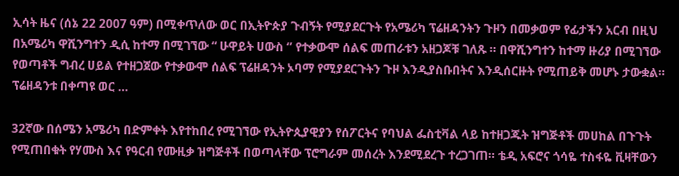ኢሳት ዜና (ሰኔ 22 2007 ዓም) በሚቀጥለው ወር በኢትዮጵያ ጉብኝት የሚያደርጉት የአሜሪካ ፕሬዘዳንትን ጉዞን በመቃወም የፊታችን አርብ በዚህ በአሜሪካ ዋሺንግተን ዲሲ ከተማ በሚገኘው “ ሁዋይት ሀውስ ‘’ የተቃውሞ ሰልፍ መጠራቱን አዘጋጆቹ ገለጹ ። በዋሺንግተን ከተማ ዙሪያ በሚገኘው የወጣቶች ግብረ ሀይል የተዘጋጀው የተቃውሞ ሰልፍ ፕሬዘዳንት ኦባማ የሚያደርጉትን ጉዞ እንዲያስቡበትና እንዲሰርዙት የሚጠይቅ መሆኑ ታውቋል። ፕሬዘዳንቱ በቀጣዩ ወር …

32ኛው በሰሜን አሜሪካ በድምቀት እየተከበረ የሚገኘው የኢትዮጲያዊያን የሰፖርትና የባህል ፌስቲቫል ላይ ከተዘጋጁት ዝግጅቶች መሀከል በጉጉት የሚጠበቁት የሃሙስ እና የዓርብ የሙዚቃ ዝግጅቶች በወጣላቸው ፕሮግራም መሰረት እንደሚደረጉ ተረጋገጠ። ቴዲ አፍሮና ጎሳዬ ተስፋዬ ቪዛቸውን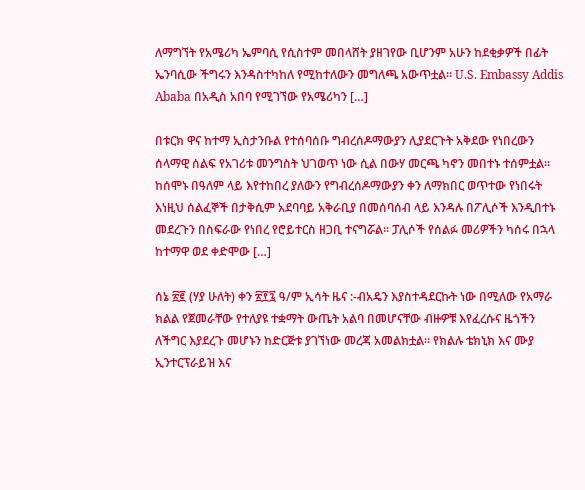ለማግኘት የአሜሪካ ኤምባሲ የሲስተም መበላሸት ያዘገየው ቢሆንም አሁን ከደቂቃዎች በፊት ኤንባሲው ችግሩን እንዳስተካከለ የሚከተለውን መግለጫ አውጥቷል። U.S. Embassy Addis Ababa በአዲስ አበባ የሚገኘው የአሜሪካን […]

በቱርክ ዋና ከተማ ኢስታንቡል የተሰባሰቡ ግብረሰዶማውያን ሊያደርጉት አቅደው የነበረውን ሰላማዊ ሰልፍ የአገሪቱ መንግስት ህገወጥ ነው ሲል በውሃ መርጫ ካኖን መበተኑ ተሰምቷል። ከሰሞኑ በዓለም ላይ እየተከበረ ያለውን የግብረሰዶማውያን ቀን ለማክበር ወጥተው የነበሩት እነዚህ ሰልፈኞች በታቅሲም አደባባይ አቅራቢያ በመሰባሰብ ላይ እንዳሉ በፖሊሶች እንዲበተኑ መደረጉን በስፍራው የነበረ የሮይተርስ ዘጋቢ ተናግሯል። ፓሊሶች የሰልፉ መሪዎችን ካሰሩ በኋላ ከተማዋ ወደ ቀድሞው […]

ሰኔ ፳፪ (ሃያ ሁለት) ቀን ፳፻፯ ዓ/ም ኢሳት ዜና :-ብአዴን እያስተዳደርኩት ነው በሚለው የአማራ ክልል የጀመራቸው የተለያዩ ተቋማት ውጤት አልባ በመሆናቸው ብዙዎቹ እየፈረሱና ዜጎችን ለችግር እያደረጉ መሆኑን ከድርጅቱ ያገኘነው መረጃ አመልክቷል። የክልሉ ቴክኒክ እና ሙያ ኢንተርፕራይዝ እና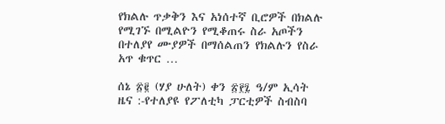የክልሉ ጥቃቅን እና አነሰተኛ ቢሮዎች በክልሉ የሚገኙ በሚልዮን የሚቆጠሩ ስራ አጦችን በተለያየ ሙያዎች በማሰልጠን የክልሉን የስራ አጥ ቁጥር …

ሰኔ ፳፪ (ሃያ ሁለት) ቀን ፳፻፯ ዓ/ም ኢሳት ዜና :-የተለያዩ የፖለቲካ ፓርቲዎች ስብስባ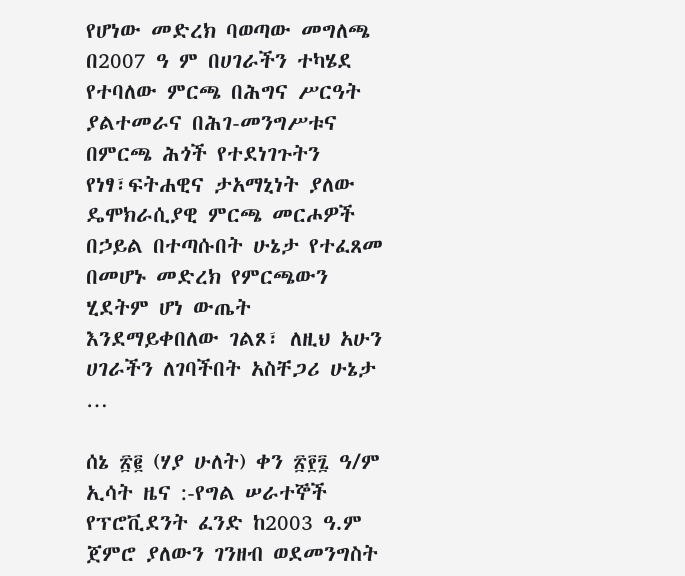የሆነው መድረክ ባወጣው መግለጫ በ2007 ዓ ም በሀገራችን ተካሄደ የተባለው ምርጫ በሕግና ሥርዓት ያልተመራና በሕገ-መንግሥቱና በምርጫ ሕጎች የተደነገጉትን የነፃ፣ፍትሐዊና ታአማኒነት ያለው ዴሞክራሲያዊ ምርጫ መርሖዎች በኃይል በተጣሱበት ሁኔታ የተፈጸመ በመሆኑ መድረክ የምርጫውን ሂደትም ሆነ ውጤት እንደማይቀበለው ገልጾ፣ ለዚህ አሁን ሀገራችን ለገባችበት አስቸጋሪ ሁኔታ …

ሰኔ ፳፪ (ሃያ ሁለት) ቀን ፳፻፯ ዓ/ም ኢሳት ዜና :-የግል ሠራተኞች የፕሮቪደንት ፈንድ ከ2003 ዓ.ም ጀምሮ ያለውን ገንዘብ ወደመንግስት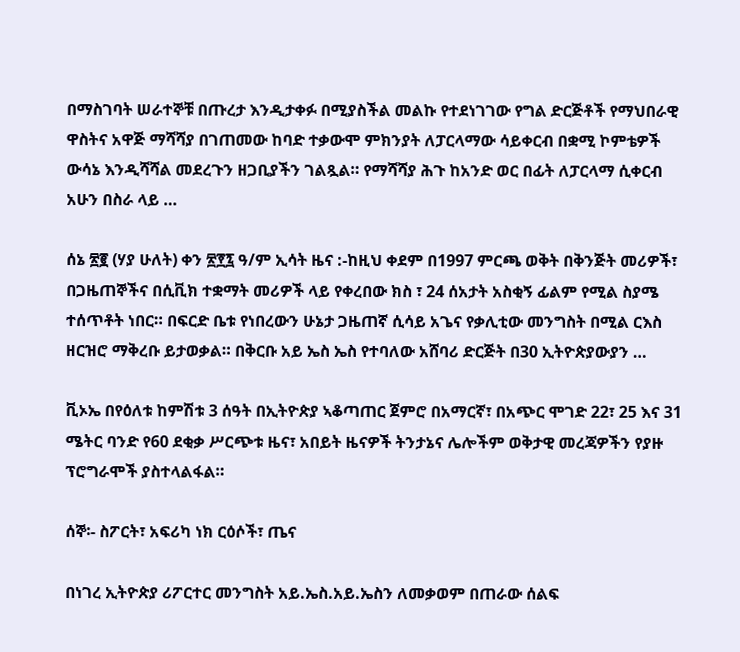በማስገባት ሠራተኞቹ በጡረታ እንዲታቀፉ በሚያስችል መልኩ የተደነገገው የግል ድርጅቶች የማህበራዊ ዋስትና አዋጅ ማሻሻያ በገጠመው ከባድ ተቃውሞ ምክንያት ለፓርላማው ሳይቀርብ በቋሚ ኮምቴዎች ውሳኔ እንዲሻሻል መደረጉን ዘጋቢያችን ገልጿል። የማሻሻያ ሕጉ ከአንድ ወር በፊት ለፓርላማ ሲቀርብ አሁን በስራ ላይ …

ሰኔ ፳፪ (ሃያ ሁለት) ቀን ፳፻፯ ዓ/ም ኢሳት ዜና :-ከዚህ ቀደም በ1997 ምርጫ ወቅት በቅንጅት መሪዎች፣ በጋዜጠኞችና በሲቪክ ተቋማት መሪዎች ላይ የቀረበው ክስ ፣ 24 ሰአታት አስቂኝ ፊልም የሚል ስያሜ ተሰጥቶት ነበር። በፍርድ ቤቱ የነበረውን ሁኔታ ጋዜጠኛ ሲሳይ አጌና የቃሊቲው መንግስት በሚል ርእስ ዘርዝሮ ማቅረቡ ይታወቃል። በቅርቡ አይ ኤስ ኤስ የተባለው አሸባሪ ድርጅት በ30 ኢትዮጵያውያን …

ቪኦኤ በየዕለቱ ከምሽቱ 3 ሰዓት በኢትዮጵያ ኣቆጣጠር ጀምሮ በአማርኛ፣ በአጭር ሞገድ 22፣ 25 እና 31 ሜትር ባንድ የ60 ደቂቃ ሥርጭቱ ዜና፣ አበይት ዜናዎች ትንታኔና ሌሎችም ወቅታዊ መረጃዎችን የያዙ ፕሮግራሞች ያስተላልፋል።

ሰኞ፡- ስፖርት፣ አፍሪካ ነክ ርዕሶች፣ ጤና

በነገረ ኢትዮጵያ ሪፖርተር መንግስት አይ.ኤስ.አይ.ኤስን ለመቃወም በጠራው ሰልፍ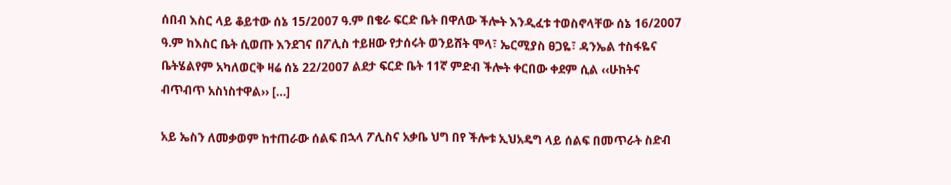ሰበብ እስር ላይ ቆይተው ሰኔ 15/2007 ዓ.ም በቄራ ፍርድ ቤት በዋለው ችሎት እንዲፈቱ ተወስኖላቸው ሰኔ 16/2007 ዓ.ም ከእስር ቤት ሲወጡ እንደገና በፖሊስ ተይዘው የታሰሩት ወንይሸት ሞላ፣ ኤርሚያስ ፀጋዬ፣ ዳንኤል ተስፋዬና ቤትሄልየም አካለወርቅ ዛሬ ሰኔ 22/2007 ልደታ ፍርድ ቤት 11ኛ ምድብ ችሎት ቀርበው ቀደም ሲል ‹‹ሁከትና ብጥብጥ አስነስተዋል›› […]

አይ ኤስን ለመቃወም ከተጠራው ሰልፍ በኋላ ፖሊስና አቃቤ ህግ በየ ችሎቱ ኢህአዴግ ላይ ሰልፍ በመጥራት ስድብ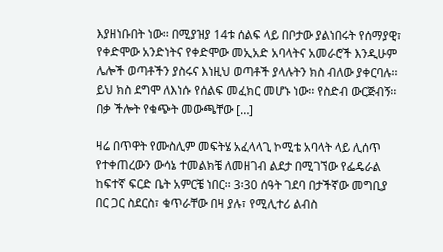እያዘነቡበት ነው፡፡ በሚያዝያ 14ቱ ሰልፍ ላይ በቦታው ያልነበሩት የሰማያዊ፣ የቀድሞው አንድነትና የቀድሞው መኢአድ አባላትና አመራሮች እንዲሁም ሌሎች ወጣቶችን ያስሩና እነዚህ ወጣቶች ያላሉትን ክስ ብለው ያቀርባሉ፡፡ ይህ ክስ ደግሞ ለእነሱ የሰልፍ መፈክር መሆኑ ነው፡፡ የስድብ ውርጅብኝ፡፡ በቃ ችሎት የቁጭት መውጫቸው […]

ዛሬ በጥዋት የሙስሊም መፍትሄ አፈላላጊ ኮሚቴ አባላት ላይ ሊሰጥ የተቀጠረውን ውሳኔ ተመልክቼ ለመዘገብ ልደታ በሚገኘው የፌዴራል ከፍተኛ ፍርድ ቤት አምርቼ ነበር፡፡ 3፡30 ሰዓት ገደባ በታችኛው መግቢያ በር ጋር ስደርስ፣ ቁጥራቸው በዛ ያሉ፣ የሚሊተሪ ልብስ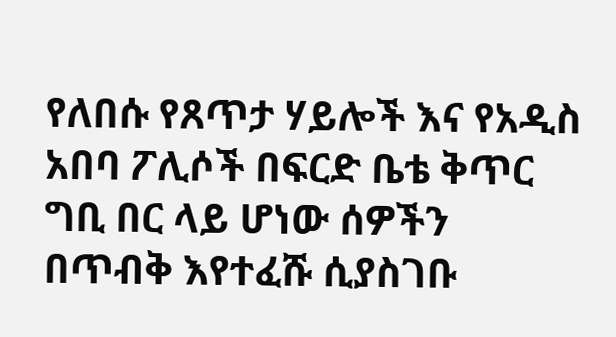የለበሱ የጸጥታ ሃይሎች እና የአዲስ አበባ ፖሊሶች በፍርድ ቤቴ ቅጥር ግቢ በር ላይ ሆነው ሰዎችን በጥብቅ እየተፈሹ ሲያስገቡ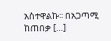አስተዋልኩ፡፡ በአጋጣሚ ከጠበቃ […]